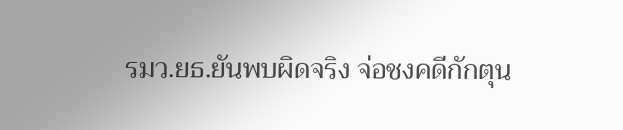รมว.ยธ.ยันพบผิดจริง จ่อชงคดีกักตุน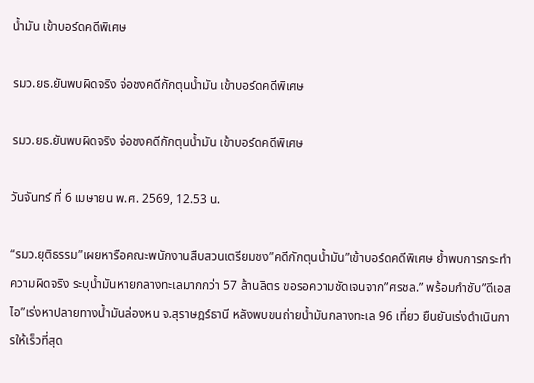น้ำมัน เข้าบอร์ดคดีพิเศษ

รมว.ยธ.ยันพบผิดจริง จ่อชงคดีกักตุนน้ำมัน เข้าบอร์ดคดีพิเศษ

รมว.ยธ.ยันพบผิดจริง จ่อชงคดีกักตุนน้ำมัน เข้าบอร์ดคดีพิเศษ

วันจันทร์ ที่ 6 เมษายน พ.ศ. 2569, 12.53 น.

“รมว.ยุติธรรม”เผยหารือคณะพนักงานสืบสวนเตรียมชง”คดีกักตุนน้ำมัน”เข้าบอร์ดคดีพิเศษ ย้ำพบการกระทำความผิดจริง ระบุน้ำมันหายกลางทะเลมากกว่า 57 ล้านลิตร ขอรอความชัดเจนจาก”ศรชล.” พร้อมกำชับ”ดีเอสไอ”เร่งหาปลายทางน้ำมันล่องหน จ.สุราษฎร์ธานี หลังพบขนถ่ายน้ำมันกลางทะเล 96 เที่ยว ยืนยันเร่งดำเนินการให้เร็วที่สุด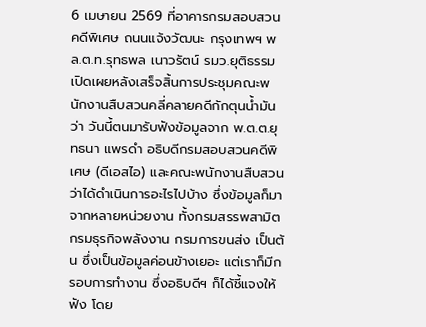6 เมษายน 2569 ที่อาคารกรมสอบสวนคดีพิเศษ ถนนแจ้งวัฒนะ กรุงเทพฯ พล.ต.ท.รุทธพล เนาวรัตน์ รมว.ยุติธรรม เปิดเผยหลังเสร็จสิ้นการประชุมคณะพนักงานสืบสวนคลี่คลายคดีกักตุนน้ำมัน ว่า วันนี้ตนมารับฟังข้อมูลจาก พ.ต.ต.ยุทธนา แพรดำ อธิบดีกรมสอบสวนคดีพิเศษ (ดีเอสไอ) และคณะพนักงานสืบสวน ว่าได้ดำเนินการอะไรไปบ้าง ซึ่งข้อมูลก็มาจากหลายหน่วยงาน ทั้งกรมสรรพสามิต กรมธุรกิจพลังงาน กรมการขนส่ง เป็นต้น ซึ่งเป็นข้อมูลค่อนข้างเยอะ แต่เราก็มีกรอบการทำงาน ซึ่งอธิบดีฯ ก็ได้ชี้แจงให้ฟัง โดย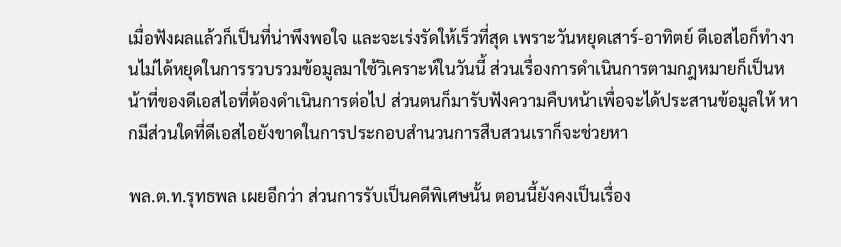เมื่อฟังผลแล้วก็เป็นที่น่าพึงพอใจ และจะเร่งรัดให้เร็วที่สุด เพราะวันหยุดเสาร์-อาทิตย์ ดีเอสไอก็ทำงานไม่ได้หยุดในการรวบรวมข้อมูลมาใช้วิเคราะห์ในวันนี้ ส่วนเรื่องการดำเนินการตามกฎหมายก็เป็นหน้าที่ของดีเอสไอที่ต้องดำเนินการต่อไป ส่วนตนก็มารับฟังความคืบหน้าเพื่อจะได้ประสานข้อมูลให้ หากมีส่วนใดที่ดีเอสไอยังขาดในการประกอบสำนวนการสืบสวนเราก็จะช่วยหา

พล.ต.ท.รุทธพล เผยอีกว่า ส่วนการรับเป็นคดีพิเศษนั้น ตอนนี้ยังคงเป็นเรื่อง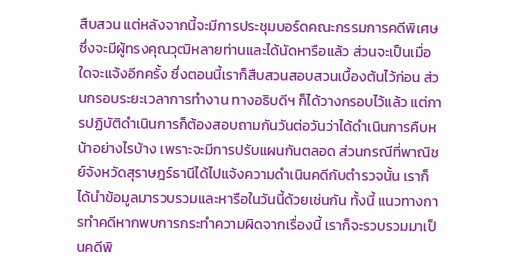สืบสวน แต่หลังจากนี้จะมีการประชุมบอร์ดคณะกรรมการคดีพิเศษ ซึ่งจะมีผู้ทรงคุณวุฒิหลายท่านและได้นัดหารือแล้ว ส่วนจะเป็นเมื่อใดจะแจ้งอีกครั้ง ซึ่งตอนนี้เราก็สืบสวนสอบสวนเบื้องต้นไว้ก่อน ส่วนกรอบระยะเวลาการทำงาน ทางอธิบดีฯ ก็ได้วางกรอบไว้แล้ว แต่การปฏิบัติดำเนินการก็ต้องสอบถามกันวันต่อวันว่าได้ดำเนินการคืบหน้าอย่างไรบ้าง เพราะจะมีการปรับแผนกันตลอด ส่วนกรณีที่พาณิชย์จังหวัดสุราษฎร์ธานีได้ไปแจ้งความดำเนินคดีกับตำรวจนั้น เราก็ได้นำข้อมูลมารวบรวมและหารือในวันนี้ด้วยเช่นกัน ทั้งนี้ แนวทางการทำคดีหากพบการกระทำความผิดจากเรื่องนี้ เราก็จะรวบรวมมาเป็นคดีพิ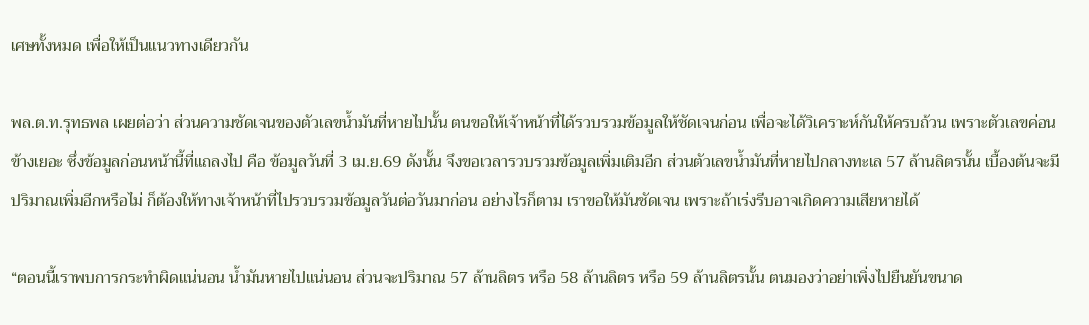เศษทั้งหมด เพื่อให้เป็นแนวทางเดียวกัน

พล.ต.ท.รุทธพล เผยต่อว่า ส่วนความชัดเจนของตัวเลขน้ำมันที่หายไปนั้น ตนขอให้เจ้าหน้าที่ได้รวบรวมข้อมูลให้ชัดเจนก่อน เพื่อจะได้วิเคราะห์กันให้ครบถ้วน เพราะตัวเลขค่อนข้างเยอะ ซึ่งข้อมูลก่อนหน้านี้ที่แถลงไป คือ ข้อมูลวันที่ 3 เม.ย.69 ดังนั้น จึงขอเวลารวบรวมข้อมูลเพิ่มเติมอีก ส่วนตัวเลขน้ำมันที่หายไปกลางทะเล 57 ล้านลิตรนั้น เบื้องต้นจะมีปริมาณเพิ่มอีกหรือไม่ ก็ต้องให้ทางเจ้าหน้าที่ไปรวบรวมข้อมูลวันต่อวันมาก่อน อย่างไรก็ตาม เราขอให้มันชัดเจน เพราะถ้าเร่งรีบอาจเกิดความเสียหายได้

“ตอนนี้เราพบการกระทำผิดแน่นอน น้ำมันหายไปแน่นอน ส่วนจะปริมาณ 57 ล้านลิตร หรือ 58 ล้านลิตร หรือ 59 ล้านลิตรนั้น ตนมองว่าอย่าเพิ่งไปยืนยันขนาด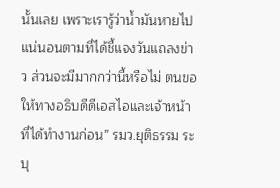นั้นเลย เพราะเรารู้ว่าน้ำมันหายไปแน่นอนตามที่ได้ชี้แจงวันแถลงข่าว ส่วนจะมีมากกว่านี้หรือไม่ ตนขอให้ทางอธิบดีดีเอสไอและเจ้าหน้าที่ได้ทำงานก่อน” รมว.ยุติธรรม ระบุ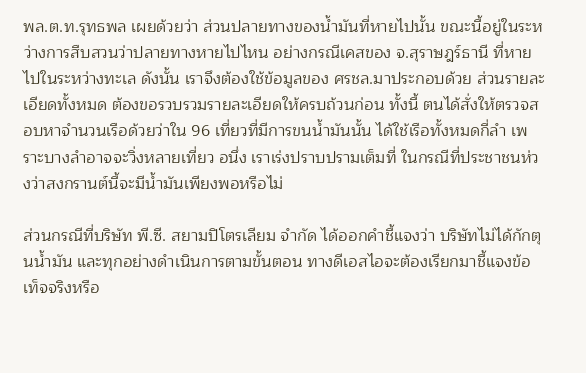พล.ต.ท.รุทธพล เผยด้วยว่า ส่วนปลายทางของน้ำมันที่หายไปนั้น ขณะนี้อยู่ในระหว่างการสืบสวนว่าปลายทางหายไปไหน อย่างกรณีเคสของ จ.สุราษฎร์ธานี ที่หายไปในระหว่างทะเล ดังนั้น เราจึงต้องใช้ข้อมูลของ ศรชล.มาประกอบด้วย ส่วนรายละเอียดทั้งหมด ต้องขอรวบรวมรายละเอียดให้ครบถ้วนก่อน ทั้งนี้ ตนได้สั่งให้ตรวจสอบหาจำนวนเรือด้วยว่าใน 96 เที่ยวที่มีการขนน้ำมันนั้น ได้ใช้เรือทั้งหมดกี่ลำ เพราะบางลำอาจจะวิ่งหลายเที่ยว อนึ่ง เราเร่งปราบปรามเต็มที่ ในกรณีที่ประชาชนห่วงว่าสงกรานต์นี้จะมีน้ำมันเพียงพอหรือไม่

ส่วนกรณีที่บริษัท พี.ซี. สยามปิโตรเลียม จำกัด ได้ออกคำชี้แจงว่า บริษัทไม่ได้กักตุนน้ำมัน และทุกอย่างดำเนินการตามขั้นตอน ทางดีเอสไอจะต้องเรียกมาชี้แจงข้อเท็จจริงหรือ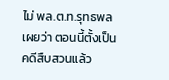ไม่ พล.ต.ท.รุทธพล เผยว่า ตอนนี้ตั้งเป็นคดีสืบสวนแล้ว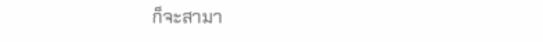ก็จะสามา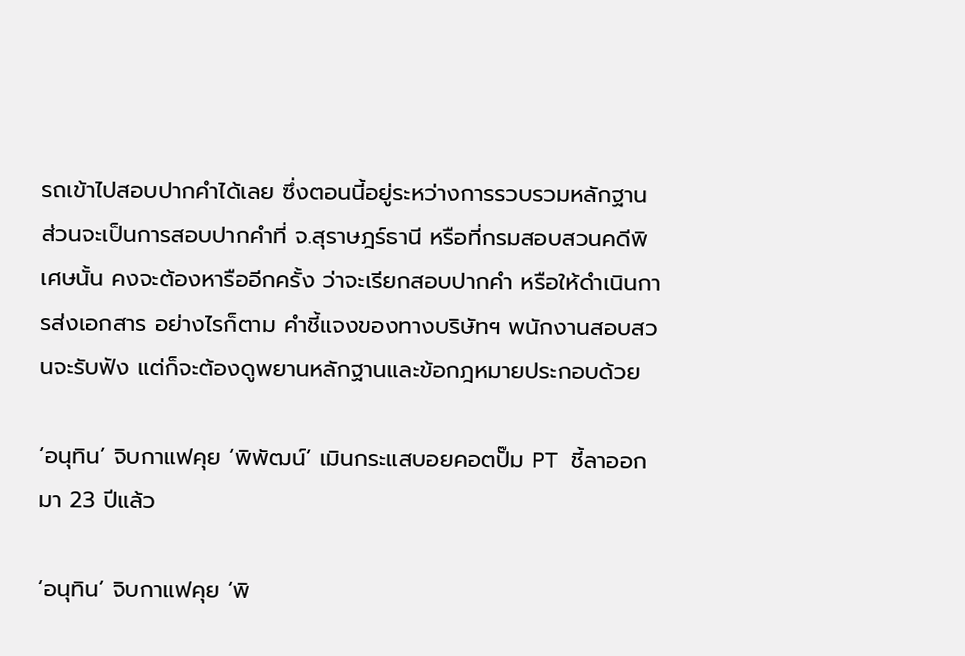รถเข้าไปสอบปากคำได้เลย ซึ่งตอนนี้อยู่ระหว่างการรวบรวมหลักฐาน ส่วนจะเป็นการสอบปากคำที่ จ.สุราษฎร์ธานี หรือที่กรมสอบสวนคดีพิเศษนั้น คงจะต้องหารืออีกครั้ง ว่าจะเรียกสอบปากคำ หรือให้ดำเนินการส่งเอกสาร อย่างไรก็ตาม คำชี้แจงของทางบริษัทฯ พนักงานสอบสวนจะรับฟัง แต่ก็จะต้องดูพยานหลักฐานและข้อกฎหมายประกอบด้วย

‘อนุทิน’ จิบกาแฟคุย ‘พิพัฒน์’ เมินกระแสบอยคอตปั๊ม PT ชี้ลาออกมา 23 ปีแล้ว

‘อนุทิน’ จิบกาแฟคุย ‘พิ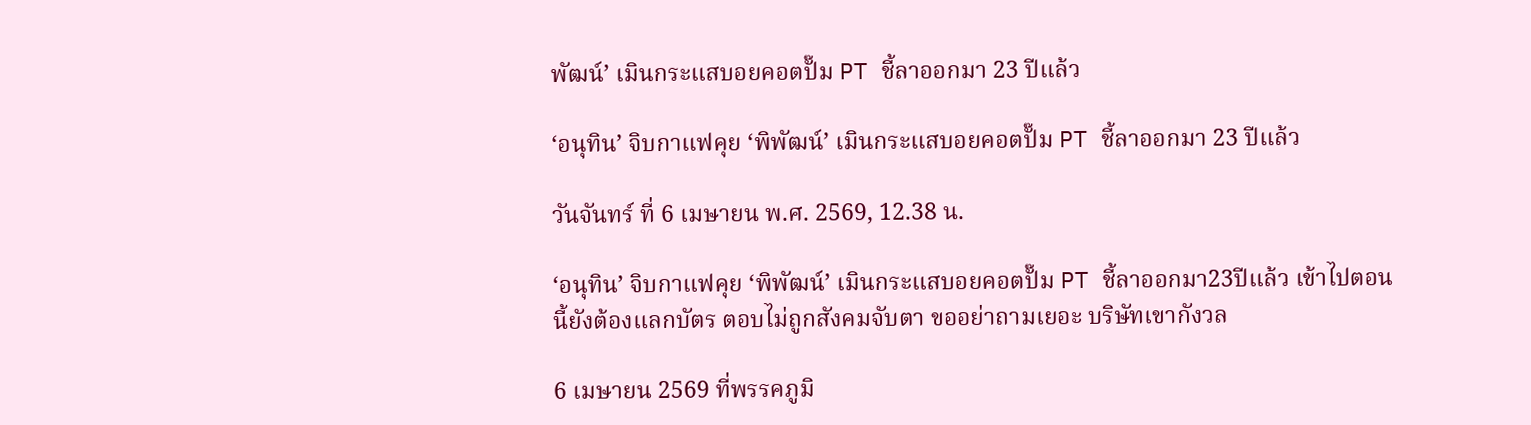พัฒน์’ เมินกระแสบอยคอตปั๊ม PT ชี้ลาออกมา 23 ปีแล้ว

‘อนุทิน’ จิบกาแฟคุย ‘พิพัฒน์’ เมินกระแสบอยคอตปั๊ม PT ชี้ลาออกมา 23 ปีแล้ว

วันจันทร์ ที่ 6 เมษายน พ.ศ. 2569, 12.38 น.

‘อนุทิน’ จิบกาแฟคุย ‘พิพัฒน์’ เมินกระแสบอยคอตปั๊ม PT ชี้ลาออกมา23ปีแล้ว เข้าไปตอนนี้ยังต้องแลกบัตร ตอบไม่ถูกสังคมจับตา ขออย่าถามเยอะ บริษัทเขากังวล

6 เมษายน 2569 ที่พรรคภูมิ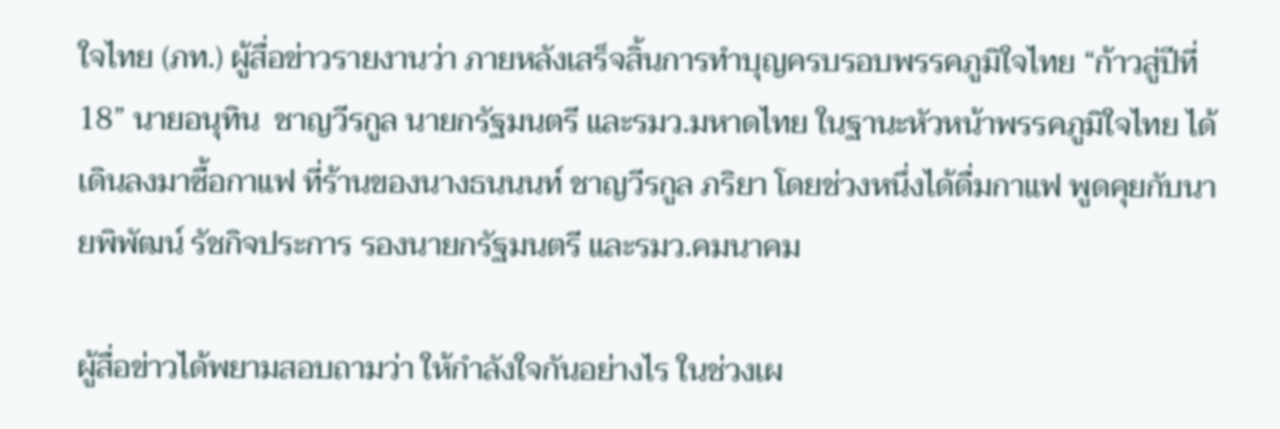ใจไทย (ภท.) ผู้สื่อข่าวรายงานว่า ภายหลังเสร็จสิ้นการทำบุญครบรอบพรรคภูมิใจไทย “ก้าวสู่ปีที่ 18” นายอนุทิน  ชาญวีรกูล นายกรัฐมนตรี และรมว.มหาดไทย ในฐานะหัวหน้าพรรคภูมิใจไทย ได้เดินลงมาซื้อกาแฟ ที่ร้านของนางธนนนท์ ชาญวีรกูล ภริยา โดยช่วงหนึ่งได้ดื่มกาแฟ พูดคุยกับนายพิพัฒน์ รัชกิจประการ รองนายกรัฐมนตรี และรมว.คมนาคม

ผู้สื่อข่าวได้พยามสอบถามว่า ให้กำลังใจกันอย่างไร ในช่วงเผ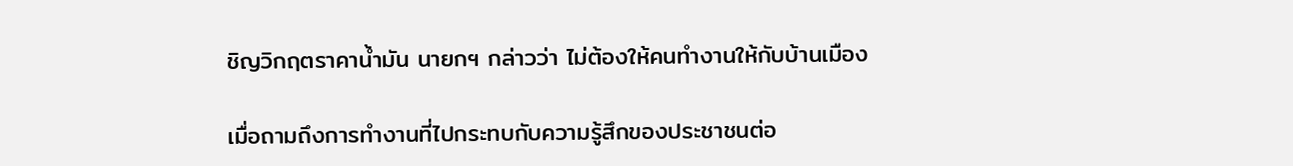ชิญวิกฤตราคาน้ำมัน นายกฯ กล่าวว่า ไม่ต้องให้คนทำงานให้กับบ้านเมือง

เมื่อถามถึงการทำงานที่ไปกระทบกับความรู้สึกของประชาชนต่อ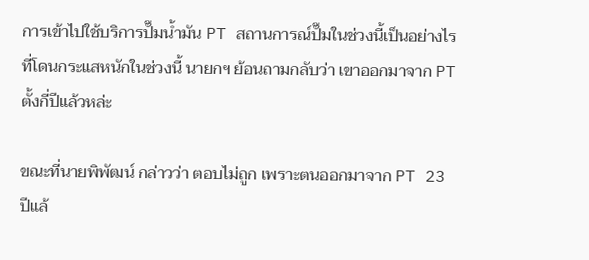การเข้าไปใช้บริการปั๊มน้ำมัน PT สถานการณ์ปั๊มในช่วงนี้เป็นอย่างไรที่โดนกระแสหนักในช่วงนี้ นายกฯ ย้อนถามกลับว่า เขาออกมาจาก PT ตั้งกี่ปีแล้วหล่ะ

ขณะที่นายพิพัฒน์ กล่าวว่า ตอบไม่ถูก เพราะตนออกมาจาก PT 23 ปีแล้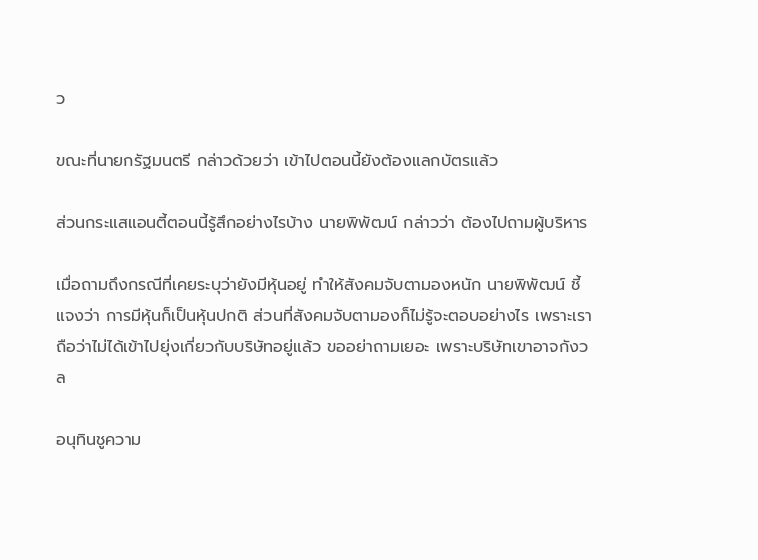ว

ขณะที่นายกรัฐมนตรี กล่าวด้วยว่า เข้าไปตอนนี้ยังต้องแลกบัตรแล้ว

ส่วนกระแสแอนตี้ตอนนี้รู้สึกอย่างไรบ้าง นายพิพัฒน์ กล่าวว่า ต้องไปถามผู้บริหาร

เมื่อถามถึงกรณีที่เคยระบุว่ายังมีหุ้นอยู่ ทำให้สังคมจับตามองหนัก นายพิพัฒน์ ชี้แจงว่า การมีหุ้นก็เป็นหุ้นปกติ ส่วนที่สังคมจับตามองก็ไม่รู้จะตอบอย่างไร เพราะเราถือว่าไม่ได้เข้าไปยุ่งเกี่ยวกับบริษัทอยู่แล้ว ขออย่าถามเยอะ เพราะบริษัทเขาอาจกังวล

อนุทินชูความ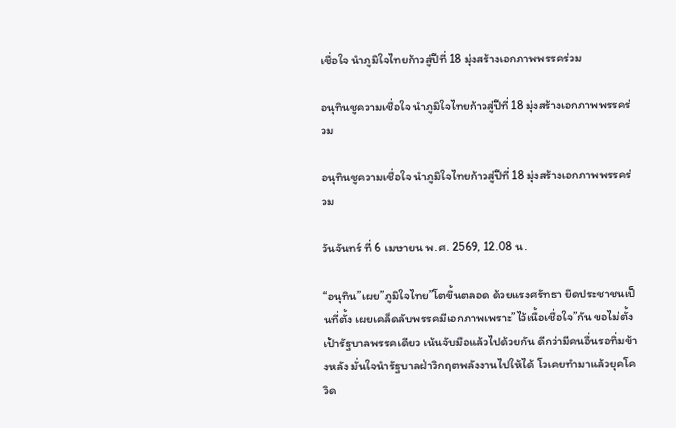เชื่อใจ นำภูมิใจไทยก้าวสู่ปีที่ 18 มุ่งสร้างเอกภาพพรรคร่วม

อนุทินชูความเชื่อใจ นำภูมิใจไทยก้าวสู่ปีที่ 18 มุ่งสร้างเอกภาพพรรคร่วม

อนุทินชูความเชื่อใจ นำภูมิใจไทยก้าวสู่ปีที่ 18 มุ่งสร้างเอกภาพพรรคร่วม

วันจันทร์ ที่ 6 เมษายน พ.ศ. 2569, 12.08 น.

“อนุทิน”เผย”ภูมิใจไทย”โตขึ้นตลอด ด้วยแรงศรัทธา ยึดประชาชนเป็นที่ตั้ง เผยเคล็ดลับพรรคมีเอกภาพเพราะ”ไว้เนื้อเชื่อใจ”กัน ขอไม่ตั้งเป้ารัฐบาลพรรคเดียว เน้นจับมือแล้วไปด้วยกัน ดีกว่ามีคนอื่นรอทิ่มข้างหลัง มั่นใจนำรัฐบาลฝ่าวิกฤตพลังงานไปให้ได้ โวเคยทำมาแล้วยุคโควิด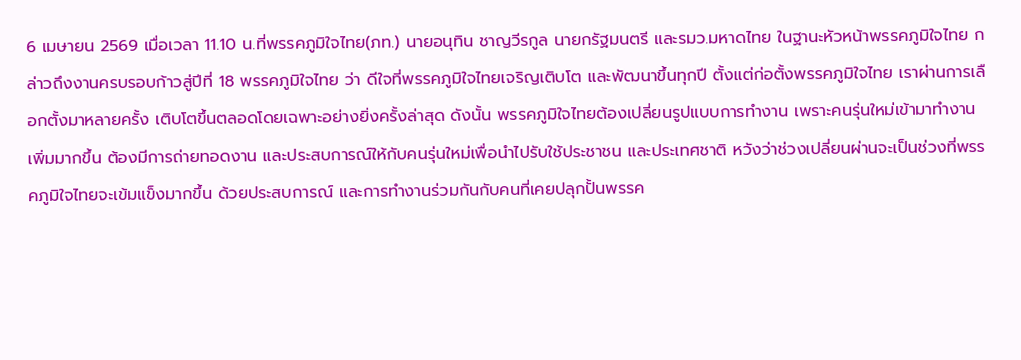6 เมษายน 2569 เมื่อเวลา 11.10 น.ที่พรรคภูมิใจไทย(ภท.) นายอนุทิน ชาญวีรกูล นายกรัฐมนตรี และรมว.มหาดไทย ในฐานะหัวหน้าพรรคภูมิใจไทย กล่าวถึงงานครบรอบก้าวสู่ปีที่ 18 พรรคภูมิใจไทย ว่า ดีใจที่พรรคภูมิใจไทยเจริญเติบโต และพัฒนาขึ้นทุกปี ตั้งแต่ก่อตั้งพรรคภูมิใจไทย เราผ่านการเลือกตั้งมาหลายครั้ง เติบโตขึ้นตลอดโดยเฉพาะอย่างยิ่งครั้งล่าสุด ดังนั้น พรรคภูมิใจไทยต้องเปลี่ยนรูปแบบการทำงาน เพราะคนรุ่นใหม่เข้ามาทำงานเพิ่มมากขึ้น ต้องมีการถ่ายทอดงาน และประสบการณ์ให้กับคนรุ่นใหม่เพื่อนำไปรับใช้ประชาชน และประเทศชาติ หวังว่าช่วงเปลี่ยนผ่านจะเป็นช่วงที่พรรคภูมิใจไทยจะเข้มแข็งมากขึ้น ด้วยประสบการณ์ และการทำงานร่วมกันกับคนที่เคยปลุกปั้นพรรค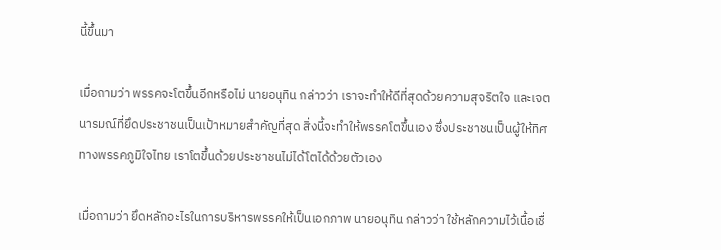นี้ขึ้นมา

เมื่อถามว่า พรรคจะโตขึ้นอีกหรือไม่ นายอนุทิน กล่าวว่า เราจะทำให้ดีที่สุดด้วยความสุจริตใจ และเจตนารมณ์ที่ยึดประชาชนเป็นเป้าหมายสำคัญที่สุด สิ่งนี้จะทำให้พรรคโตขึ้นเอง ซึ่งประชาชนเป็นผู้ให้ทิศทางพรรคภูมิใจไทย เราโตขึ้นด้วยประชาชนไม่ได้โตได้ด้วยตัวเอง

เมื่อถามว่า ยึดหลักอะไรในการบริหารพรรคให้เป็นเอกภาพ นายอนุทิน กล่าวว่า ใช้หลักความไว้เนื้อเชื่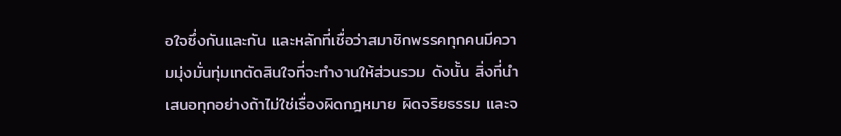อใจซึ่งกันและกัน และหลักที่เชื่อว่าสมาชิกพรรคทุกคนมีความมุ่งมั่นทุ่มเทตัดสินใจที่จะทำงานให้ส่วนรวม ดังนั้น สิ่งที่นำเสนอทุกอย่างถ้าไม่ใช่เรื่องผิดกฎหมาย ผิดจริยธรรม และจ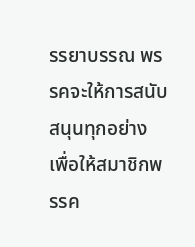รรยาบรรณ พรรคจะให้การสนับสนุนทุกอย่าง เพื่อให้สมาชิกพรรค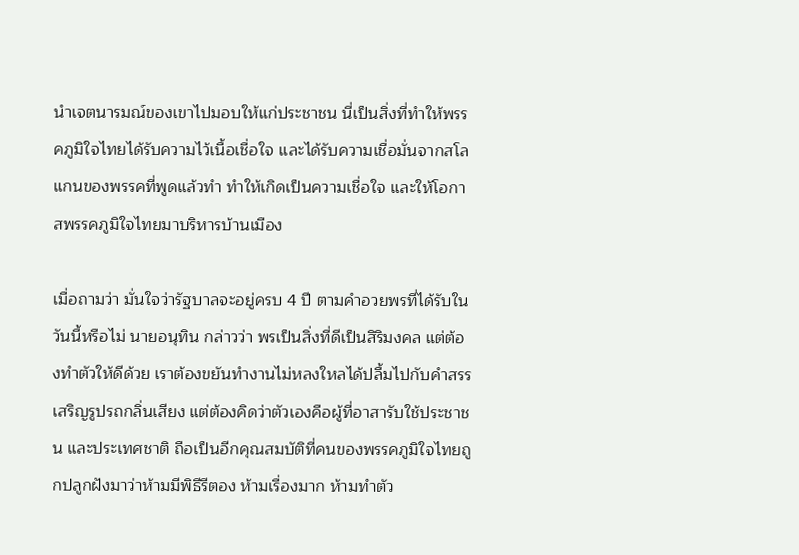นำเจตนารมณ์ของเขาไปมอบให้แก่ประชาชน นี่เป็นสิ่งที่ทำให้พรรคภูมิใจไทยได้รับความไว้เนื้อเชื่อใจ และได้รับความเชื่อมั่นจากสโลแกนของพรรคที่พูดแล้วทำ ทำให้เกิดเป็นความเชื่อใจ และให้โอกาสพรรคภูมิใจไทยมาบริหารบ้านเมือง

เมื่อถามว่า มั่นใจว่ารัฐบาลจะอยู่ครบ 4 ปี ตามคำอวยพรที่ได้รับในวันนี้หรือไม่ นายอนุทิน กล่าวว่า พรเป็นสิ่งที่ดีเป็นสิริมงคล แต่ต้องทำตัวให้ดีด้วย เราต้องขยันทำงานไม่หลงใหลได้ปลื้มไปกับคำสรรเสริญรูปรถกลิ่นเสียง แต่ต้องคิดว่าตัวเองคือผู้ที่อาสารับใช้ประชาชน และประเทศชาติ ถือเป็นอีกคุณสมบัติที่คนของพรรคภูมิใจไทยถูกปลูกฝังมาว่าห้ามมีพิธีรีตอง ห้ามเรื่องมาก ห้ามทำตัว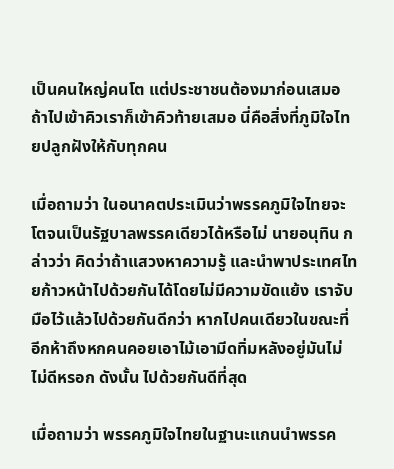เป็นคนใหญ่คนโต แต่ประชาชนต้องมาก่อนเสมอ ถ้าไปเข้าคิวเราก็เข้าคิวท้ายเสมอ นี่คือสิ่งที่ภูมิใจไทยปลูกฝังให้กับทุกคน

เมื่อถามว่า ในอนาคตประเมินว่าพรรคภูมิใจไทยจะโตจนเป็นรัฐบาลพรรคเดียวได้หรือไม่ นายอนุทิน กล่าวว่า คิดว่าถ้าแสวงหาความรู้ และนำพาประเทศไทยก้าวหน้าไปด้วยกันได้โดยไม่มีความขัดแย้ง เราจับมือไว้แล้วไปด้วยกันดีกว่า หากไปคนเดียวในขณะที่อีกห้าถึงหกคนคอยเอาไม้เอามีดทิ่มหลังอยู่มันไม่ไม่ดีหรอก ดังนั้น ไปด้วยกันดีที่สุด

เมื่อถามว่า พรรคภูมิใจไทยในฐานะแกนนำพรรค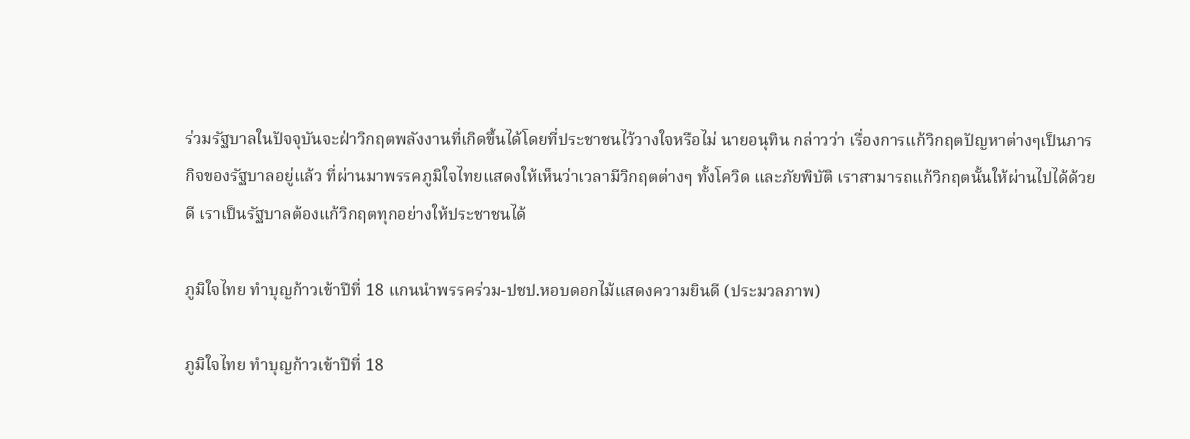ร่วมรัฐบาลในปัจจุบันจะฝ่าวิกฤตพลังงานที่เกิดขึ้นได้โดยที่ประชาชนไว้วางใจหรือไม่ นายอนุทิน กล่าวว่า เรื่องการแก้วิกฤตปัญหาต่างๆเป็นภารกิจของรัฐบาลอยู่แล้ว ที่ผ่านมาพรรคภูมิใจไทยแสดงให้เห็นว่าเวลามีวิกฤตต่างๆ ทั้งโควิด และภัยพิบัติ เราสามารถแก้วิกฤตนั้นให้ผ่านไปได้ด้วยดี เราเป็นรัฐบาลต้องแก้วิกฤตทุกอย่างให้ประชาชนได้

ภูมิใจไทย ทำบุญก้าวเข้าปีที่ 18 แกนนำพรรคร่วม-ปชป.หอบดอกไม้แสดงความยินดี (ประมวลภาพ)

ภูมิใจไทย ทำบุญก้าวเข้าปีที่ 18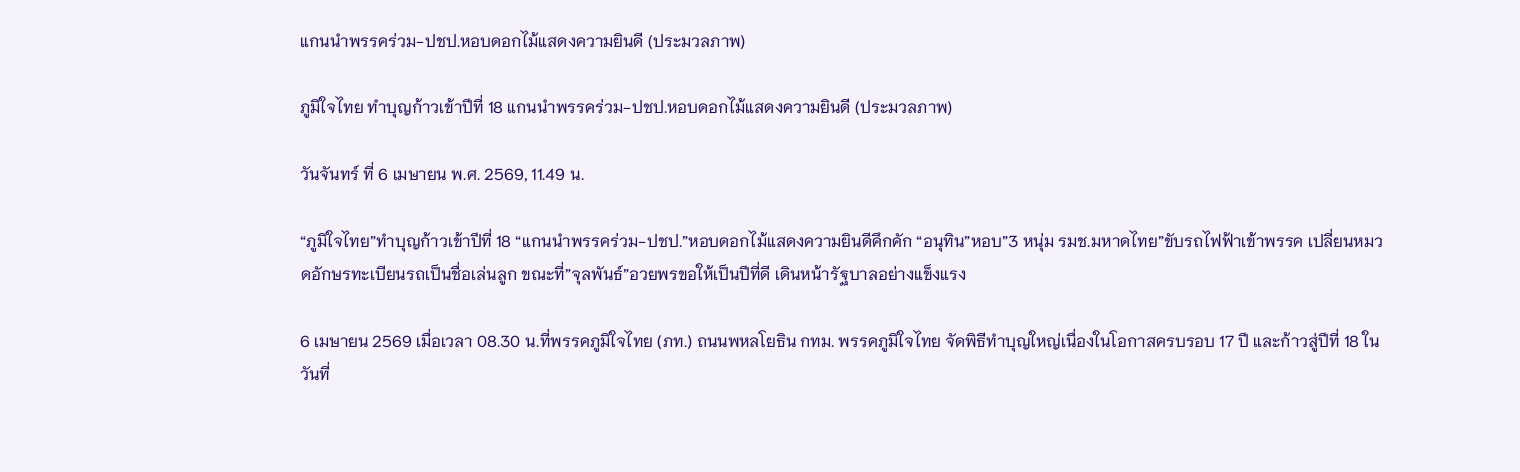แกนนำพรรคร่วม-ปชป.หอบดอกไม้แสดงความยินดี (ประมวลภาพ)

ภูมิใจไทย ทำบุญก้าวเข้าปีที่ 18 แกนนำพรรคร่วม-ปชป.หอบดอกไม้แสดงความยินดี (ประมวลภาพ)

วันจันทร์ ที่ 6 เมษายน พ.ศ. 2569, 11.49 น.

“ภูมิใจไทย”ทำบุญก้าวเข้าปีที่ 18 “แกนนำพรรคร่วม-ปชป.”หอบดอกไม้แสดงความยินดีคึกคัก “อนุทิน”หอบ”3 หนุ่ม รมช.มหาดไทย”ขับรถไฟฟ้าเข้าพรรค เปลี่ยนหมวดอักษรทะเบียนรถเป็นชื่อเล่นลูก ขณะที่”จุลพันธ์”อวยพรขอให้เป็นปีที่ดี เดินหน้ารัฐบาลอย่างแข็งแรง

6 เมษายน 2569 เมื่อเวลา 08.30 น.ที่พรรคภูมิใจไทย (ภท.) ถนนพหลโยธิน กทม. พรรคภูมิใจไทย จัดพิธีทำบุญใหญ่เนื่องในโอกาสครบรอบ 17 ปี และก้าวสู่ปีที่ 18 ในวันที่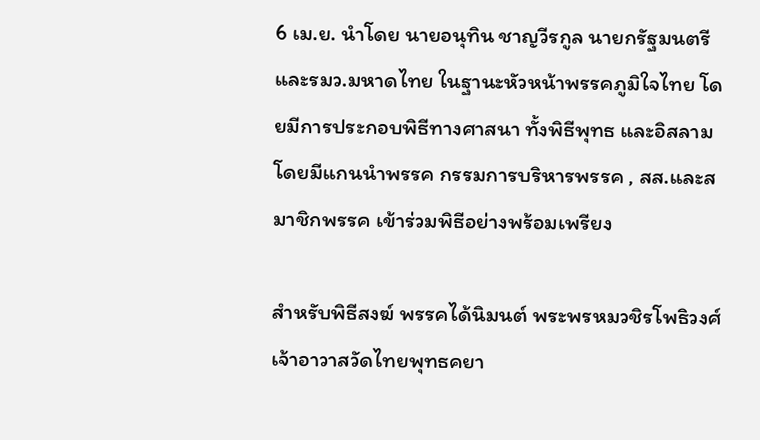6 เม.ย. นำโดย นายอนุทิน ชาญวีรกูล นายกรัฐมนตรี และรมว.มหาดไทย ในฐานะหัวหน้าพรรคภูมิใจไทย โดยมีการประกอบพิธีทางศาสนา ทั้งพิธีพุทธ และอิสลาม โดยมีแกนนำพรรค กรรมการบริหารพรรค , สส.และสมาชิกพรรค เข้าร่วมพิธีอย่างพร้อมเพรียง

สำหรับพิธีสงฆ์ พรรคได้นิมนต์ พระพรหมวชิรโพธิวงศ์ เจ้าอาวาสวัดไทยพุทธคยา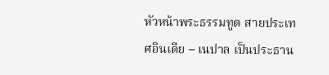หัวหน้าพระธรรมทูต สายประเทศอินเดีย – เนปาล เป็นประธาน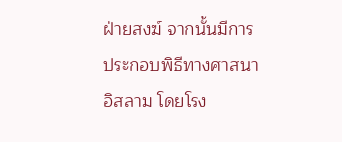ฝ่ายสงฆ์ จากนั้นมีการประกอบพิธีทางศาสนาอิสลาม โดยโรง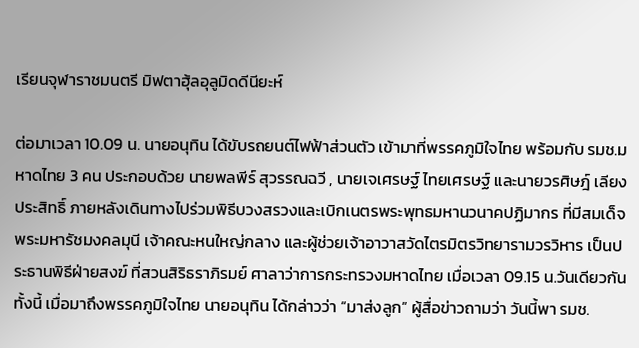เรียนจุฬาราชมนตรี มิฟตาฮุ้ลอุลูมิดดีนียะห์

ต่อมาเวลา 10.09 น. นายอนุทิน ได้ขับรถยนต์ไฟฟ้าส่วนตัว เข้ามาที่พรรคภูมิใจไทย พร้อมกับ รมช.มหาดไทย 3 คน ประกอบด้วย นายพลพีร์ สุวรรณฉวี , นายเจเศรษฐ์ ไทยเศรษฐ์ และนายวรศิษฎ์ เลียงประสิทธิ์ ภายหลังเดินทางไปร่วมพิธีบวงสรวงและเบิกเนตรพระพุทธมหานวนาคปฏิมากร ที่มีสมเด็จพระมหารัชมงคลมุนี เจ้าคณะหนใหญ่กลาง และผู้ช่วยเจ้าอาวาสวัดไตรมิตรวิทยารามวรวิหาร เป็นประธานพิธีฝ่ายสงฆ์ ที่สวนสิริธราภิรมย์ ศาลาว่าการกระทรวงมหาดไทย เมื่อเวลา 09.15 น.วันเดียวกัน ทั้งนี้ เมื่อมาถึงพรรคภูมิใจไทย นายอนุทิน ได้กล่าวว่า “มาส่งลูก” ผู้สื่อข่าวถามว่า วันนี้พา รมช.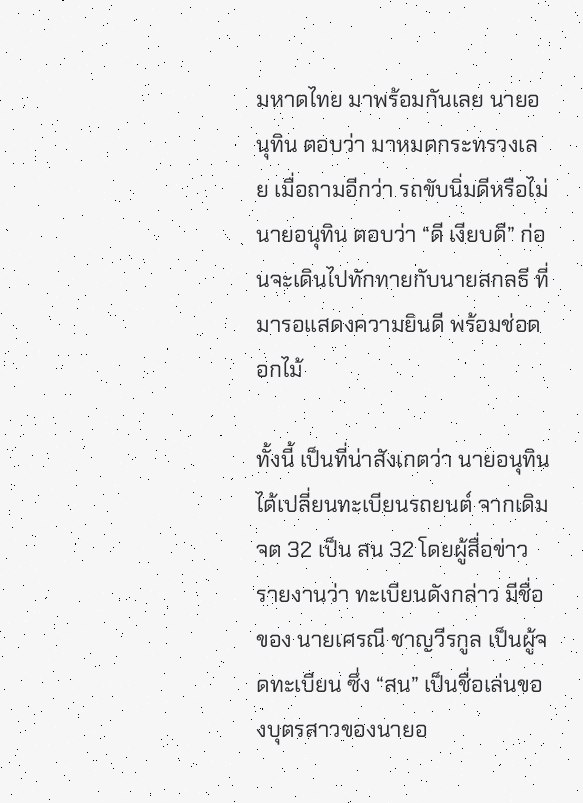มหาดไทย มาพร้อมกันเลย นายอนุทิน ตอบว่า มาหมดกระทรวงเลย เมื่อถามอีกว่า รถขับนิ่มดีหรือไม่ นายอนุทิน ตอบว่า “ดี เงียบดี” ก่อนจะเดินไปทักทายกับนายสกลธี ที่มารอแสดงความยินดี พร้อมช่อดอกไม้

ทั้งนี้ เป็นที่น่าสังเกตว่า นายอนุทิน ได้เปลี่ยนทะเบียนรถยนต์ จากเดิม จต 32 เป็น สน 32 โดยผู้สื่อข่าวรายงานว่า ทะเบียนดังกล่าว มีชื่อของ นายเศรณี ชาญวีรกูล เป็นผู้จดทะเบียน ซึ่ง “สน” เป็นชื่อเล่นของบุตรสาวของนายอ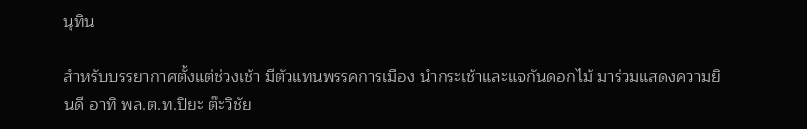นุทิน

สำหรับบรรยากาศตั้งแต่ช่วงเช้า มีตัวแทนพรรคการเมือง นำกระเช้าและแจกันดอกไม้ มาร่วมแสดงความยินดี อาทิ พล.ต.ท.ปิยะ ต๊ะวิชัย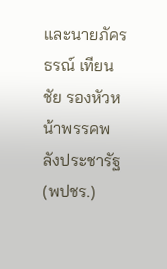และนายภัครธรณ์ เทียนชัย รองหัวหน้าพรรคพลังประชารัฐ (พปชร.)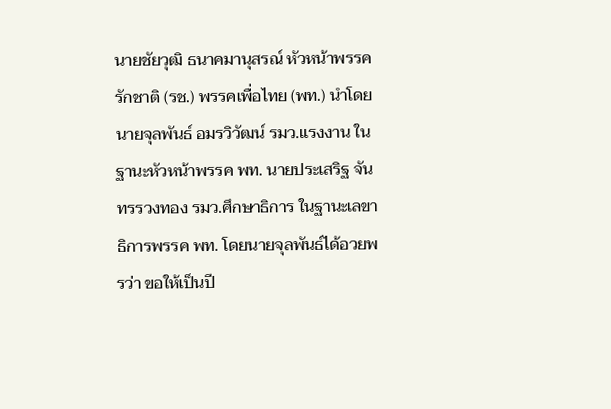นายชัยวุฒิ ธนาคมานุสรณ์ หัวหน้าพรรครักชาติ (รช.) พรรคเพื่อไทย (พท.) นำโดย นายจุลพันธ์ อมรวิวัฒน์ รมว.แรงงาน ในฐานะหัวหน้าพรรค พท. นายประเสริฐ จันทรรวงทอง รมว.ศึกษาธิการ ในฐานะเลขาธิการพรรค พท. โดยนายจุลพันธ์ได้อวยพรว่า ขอให้เป็นปี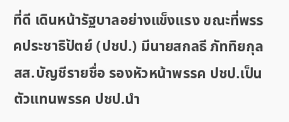ที่ดี เดินหน้ารัฐบาลอย่างแข็งแรง ขณะที่พรรคประชาธิปัตย์ (ปชป.) มีนายสกลธี ภัททิยกุล สส.บัญชีรายชื่อ รองหัวหน้าพรรค ปชป.เป็นตัวแทนพรรค ปชป.นำ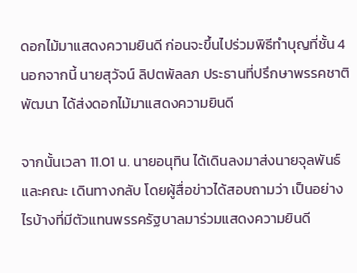ดอกไม้มาแสดงความยินดี ก่อนจะขึ้นไปร่วมพิธีทำบุญที่ชั้น 4 นอกจากนี้ นายสุวัจน์ ลิปตพัลลภ ประธานที่ปรึกษาพรรคชาติพัฒนา ได้ส่งดอกไม้มาแสดงความยินดี

จากนั้นเวลา 11.01 น. นายอนุทิน ได้เดินลงมาส่งนายจุลพันธ์ และคณะ เดินทางกลับ โดยผู้สื่อข่าวได้สอบถามว่า เป็นอย่างไรบ้างที่มีตัวแทนพรรครัฐบาลมาร่วมแสดงความยินดี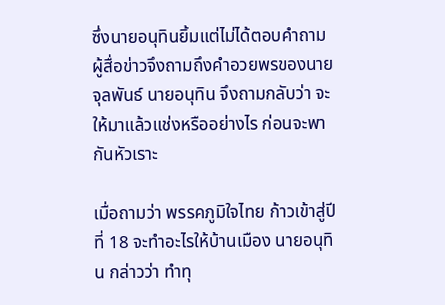ซึ่งนายอนุทินยิ้มแต่ไม่ได้ตอบคำถาม ผู้สื่อข่าวจึงถามถึงคำอวยพรของนายจุลพันธ์ นายอนุทิน จึงถามกลับว่า จะให้มาแล้วแช่งหรืออย่างไร ก่อนจะพากันหัวเราะ

เมื่อถามว่า พรรคภูมิใจไทย ก้าวเข้าสู่ปีที่ 18 จะทำอะไรให้บ้านเมือง นายอนุทิน กล่าวว่า ทำทุ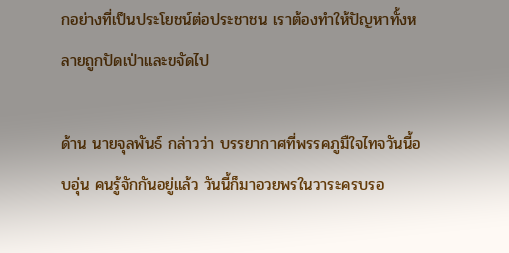กอย่างที่เป็นประโยชน์ต่อประชาชน เราต้องทำให้ปัญหาทั้งหลายถูกปัดเป่าและขจัดไป

ด้าน นายจุลพันธ์ กล่าวว่า บรรยากาศที่พรรคภูมืใจไทจวันนี้อบอุ่น คนรู้จักกันอยู่แล้ว วันนี้ก็มาอวยพรในวาระครบรอ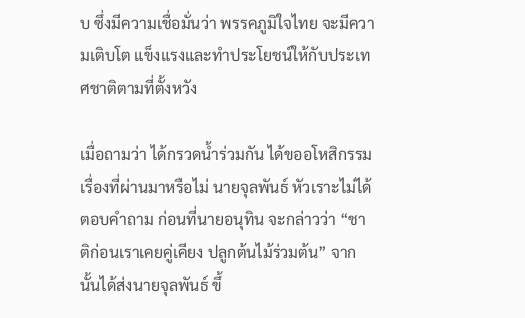บ ซึ่งมีความเชื่อมั่นว่า พรรคภูมิใจไทย จะมีความเติบโต แข็งแรงและทำประโยชน์ให้กับประเทศชาติตามที่ตั้งหวัง

เมื่อถามว่า ได้กรวดน้ำร่วมกัน ได้ขออโหสิกรรมเรื่องที่ผ่านมาหรือไม่ นายจุลพันธ์ หัวเราะไม่ได้ตอบคำถาม ก่อนที่นายอนุทิน จะกล่าวว่า “ชาติก่อนเราเคยคู่เคียง ปลูกต้นไม้ร่วมต้น” จากนั้นได้ส่งนายจุลพันธ์ ขึ้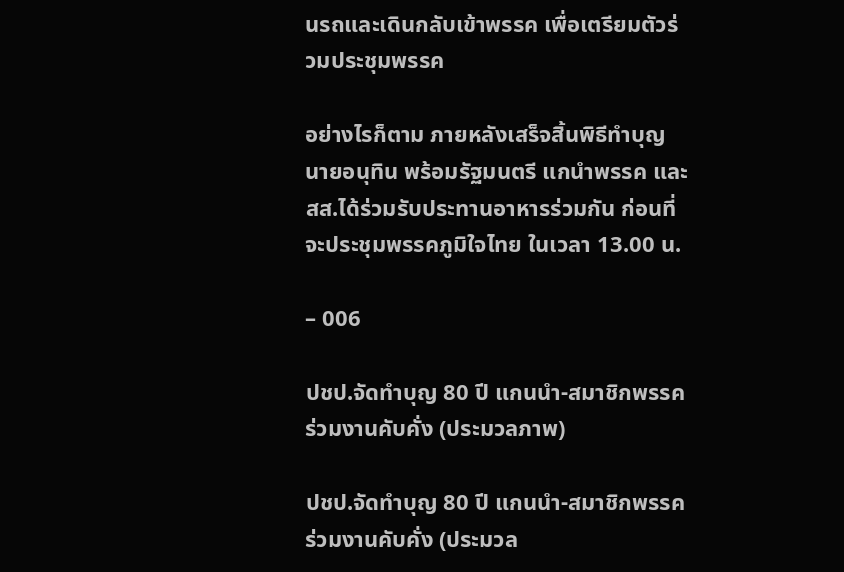นรถและเดินกลับเข้าพรรค เพื่อเตรียมตัวร่วมประชุมพรรค

อย่างไรก็ตาม ภายหลังเสร็จสิ้นพิธีทำบุญ นายอนุทิน พร้อมรัฐมนตรี แกนำพรรค และ สส.ได้ร่วมรับประทานอาหารร่วมกัน ก่อนที่จะประชุมพรรคภูมิใจไทย ในเวลา 13.00 น.

– 006

ปชป.จัดทำบุญ 80 ปี แกนนำ-สมาชิกพรรค ร่วมงานคับคั่ง (ประมวลภาพ)

ปชป.จัดทำบุญ 80 ปี แกนนำ-สมาชิกพรรค ร่วมงานคับคั่ง (ประมวล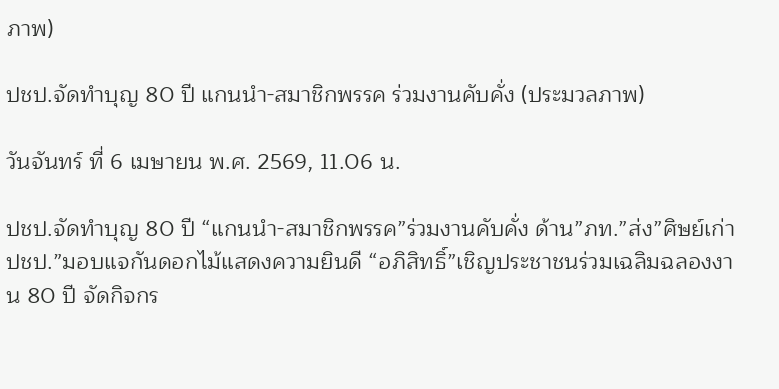ภาพ)

ปชป.จัดทำบุญ 80 ปี แกนนำ-สมาชิกพรรค ร่วมงานคับคั่ง (ประมวลภาพ)

วันจันทร์ ที่ 6 เมษายน พ.ศ. 2569, 11.06 น.

ปชป.จัดทำบุญ 80 ปี “แกนนำ-สมาชิกพรรค”ร่วมงานคับคั่ง ด้าน”ภท.”ส่ง”ศิษย์เก่า ปชป.”มอบแจกันดอกไม้แสดงความยินดี “อภิสิทธิ์”เชิญประชาชนร่วมเฉลิมฉลองงาน 80 ปี จัดกิจกร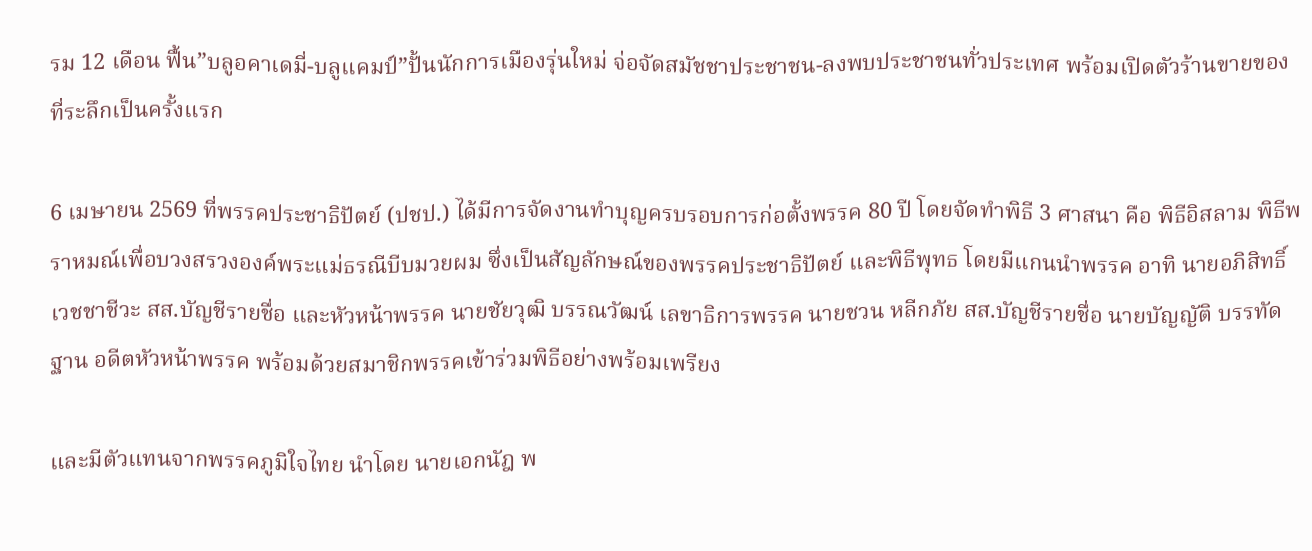รม 12 เดือน ฟื้น”บลูอคาเดมี่-บลูแคมป์”ปั้นนักการเมืองรุ่นใหม่ จ่อจัดสมัชชาประชาชน-ลงพบประชาชนทั่วประเทศ พร้อมเปิดตัวร้านขายของที่ระลึกเป็นครั้งแรก

6 เมษายน 2569 ที่พรรคประชาธิปัตย์ (ปชป.) ได้มีการจัดงานทำบุญครบรอบการก่อตั้งพรรค 80 ปี โดยจัดทำพิธี 3 ศาสนา คือ พิธีอิสลาม พิธีพราหมณ์เพื่อบวงสรวงองค์พระแม่ธรณีบีบมวยผม ซึ่งเป็นสัญลักษณ์ของพรรคประชาธิปัตย์ และพิธีพุทธ โดยมีแกนนำพรรค อาทิ นายอภิสิทธิ์ เวชชาชีวะ สส.บัญชีรายชื่อ และหัวหน้าพรรค นายชัยวุฒิ บรรณวัฒน์ เลขาธิการพรรค นายชวน หลีกภัย สส.บัญชีรายชื่อ นายบัญญัติ บรรทัดฐาน อดีตหัวหน้าพรรค พร้อมด้วยสมาชิกพรรคเข้าร่วมพิธีอย่างพร้อมเพรียง

และมีตัวแทนจากพรรคภูมิใจไทย นำโดย นายเอกนัฎ พ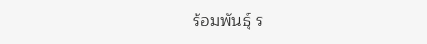ร้อมพันธุ์ ร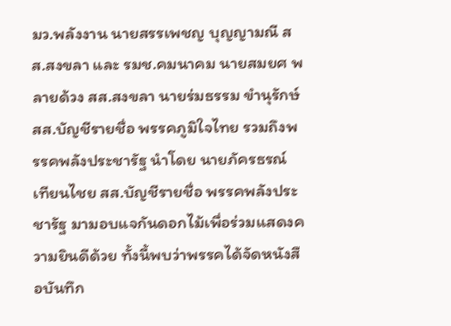มว.พลังงาน นายสรรเพชญ บุญญามณี สส.สงขลา และ รมช.คมนาคม นายสมยศ พลายด้วง สส.สงขลา นายร่มธรรม ขำนุรักษ์ สส.บัญชีรายชื่อ พรรคภูมิใจไทย รวมถึงพรรคพลังประชารัฐ นำโดย นายภัครธรณ์ เทียนไชย สส.บัญชีรายชื่อ พรรคพลังประชารัฐ มามอบแจกันดอกไม้เพื่อร่วมแสดงความยินดีด้วย ทั้งนี้พบว่าพรรคได้จัดหนังสือบันทึก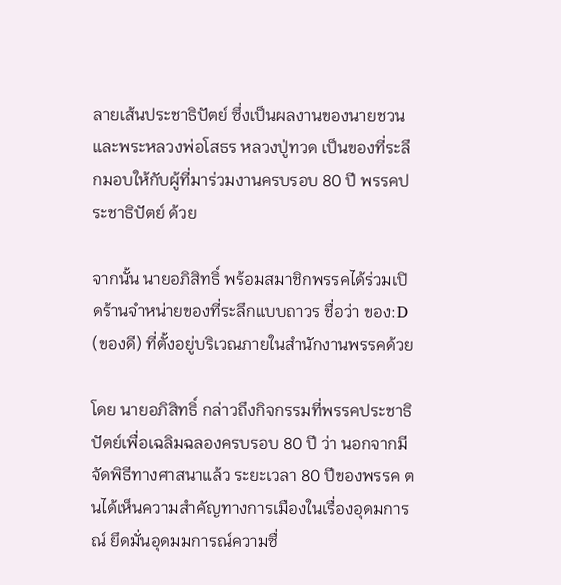ลายเส้นประชาธิปัตย์ ซึ่งเป็นผลงานของนายชวน และพระหลวงพ่อโสธร หลวงปู่ทวด เป็นของที่ระลึกมอบให้กับผู้ที่มาร่วมงานครบรอบ 80 ปี พรรคประชาธิปัตย์ ด้วย

จากนั้น นายอภิสิทธิ์ พร้อมสมาชิกพรรคได้ร่วมเปิดร้านจำหน่ายของที่ระลึกแบบถาวร ชื่อว่า ของ:D (ของดี) ที่ตั้งอยู่บริเวณภายในสำนักงานพรรคด้วย

โดย นายอภิสิทธิ์ กล่าวถึงกิจกรรมที่พรรคประชาธิปัตย์เพื่อเฉลิมฉลองครบรอบ 80 ปี ว่า นอกจากมีจัดพิธีทางศาสนาแล้ว ระยะเวลา 80 ปีของพรรค ตนได้เห็นความสำคัญทางการเมืองในเรื่องอุดมการณ์ ยึดมั่นอุดมมการณ์ความซื่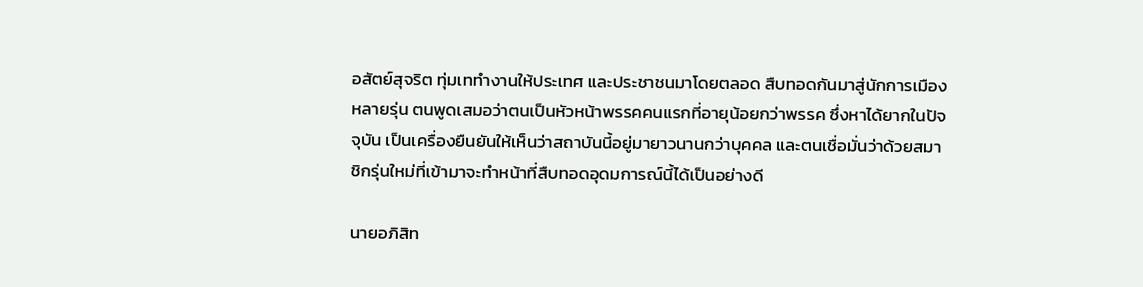อสัตย์สุจริต ทุ่มเททำงานให้ประเทศ และประชาชนมาโดยตลอด สืบทอดกันมาสู่นักการเมืองหลายรุ่น ตนพูดเสมอว่าตนเป็นหัวหน้าพรรคคนแรกที่อายุน้อยกว่าพรรค ซึ่งหาได้ยากในปัจจุบัน เป็นเครื่องยืนยันให้เห็นว่าสถาบันนี้อยู่มายาวนานกว่าบุคคล และตนเชื่อมั่นว่าด้วยสมาชิกรุ่นใหม่ที่เข้ามาจะทำหน้าที่สืบทอดอุดมการณ์นี้ได้เป็นอย่างดี

นายอภิสิท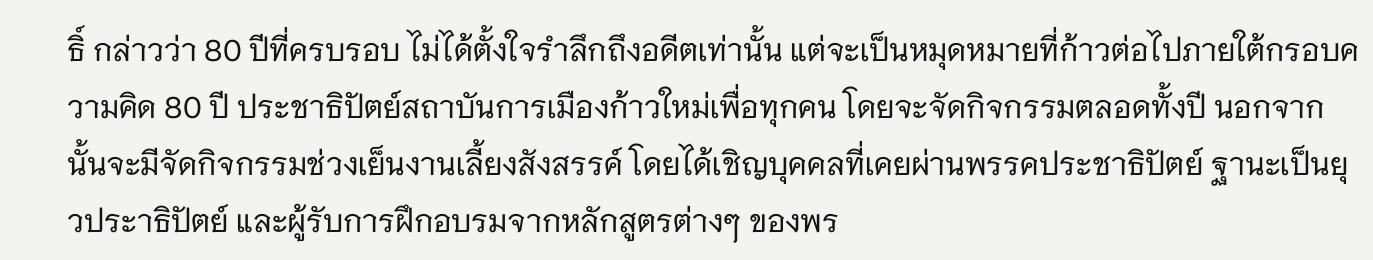ธิ์ กล่าวว่า 80 ปีที่ครบรอบ ไม่ได้ตั้งใจรำลึกถึงอดีตเท่านั้น แต่จะเป็นหมุดหมายที่ก้าวต่อไปภายใต้กรอบความคิด 80 ปี ประชาธิปัตย์สถาบันการเมืองก้าวใหม่เพื่อทุกคน โดยจะจัดกิจกรรมตลอดทั้งปี นอกจากนั้นจะมีจัดกิจกรรมช่วงเย็นงานเลี้ยงสังสรรค์ โดยได้เชิญบุคคลที่เคยผ่านพรรคประชาธิปัตย์ ฐานะเป็นยุวประาธิปัตย์ และผู้รับการฝึกอบรมจากหลักสูตรต่างๆ ของพร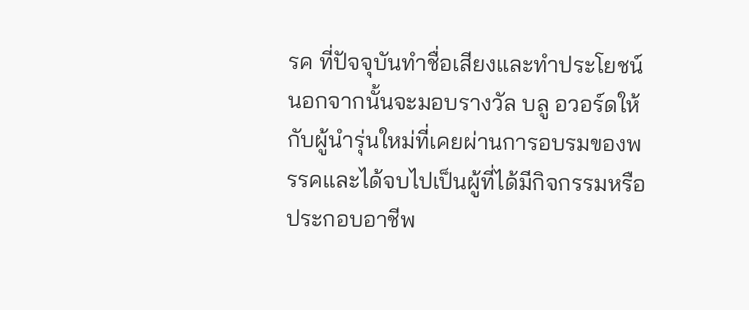รค ที่ปัจจุบันทำชื่อเสียงและทำประโยชน์ นอกจากนั้นจะมอบรางวัล บลู อวอร์ดให้กับผู้นำรุ่นใหม่ที่เคยผ่านการอบรมของพรรคและได้จบไปเป็นผู้ที่ได้มีกิจกรรมหรือประกอบอาชีพ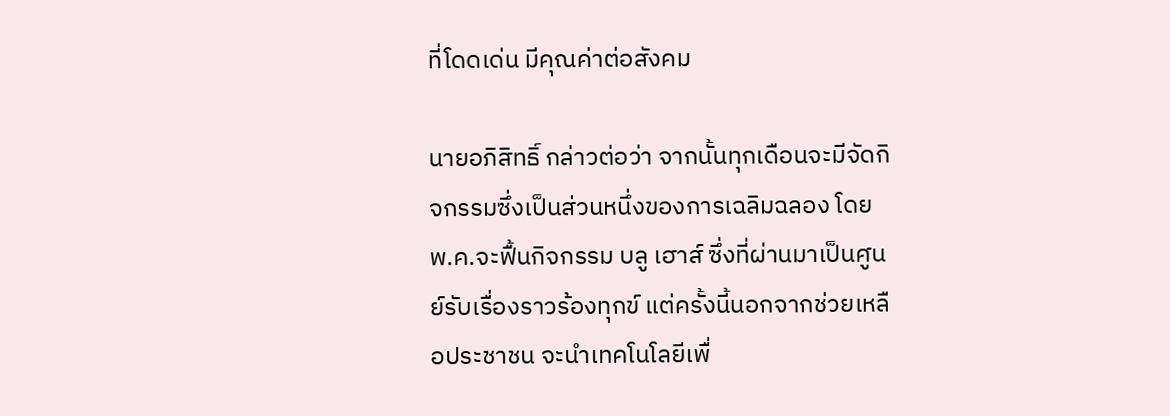ที่โดดเด่น มีคุณค่าต่อสังคม

นายอภิสิทธิ์ กล่าวต่อว่า จากนั้นทุกเดือนจะมีจัดกิจกรรมซึ่งเป็นส่วนหนึ่งของการเฉลิมฉลอง โดย พ.ค.จะฟื้นกิจกรรม บลู เฮาส์ ซึ่งที่ผ่านมาเป็นศูนย์รับเรื่องราวร้องทุกข์ แต่ครั้งนี้นอกจากช่วยเหลือประชาชน จะนำเทคโนโลยีเพื่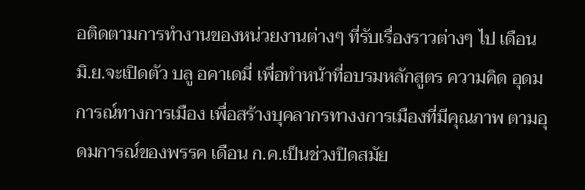อติดตามการทำงานของหน่วยงานต่างๆ ที่รับเรื่องราวต่างๆ ไป เดือน มิ.ย.จะเปิดตัว บลู อคาเดมี่ เพื่อทำหน้าที่อบรมหลักสูตร ความคิด อุดมการณ์ทางการเมือง เพื่อสร้างบุคลากรทางงการเมืองที่มีคุณภาพ ตามอุดมการณ์ของพรรค เดือน ก.ค.เป็นช่วงปิดสมัย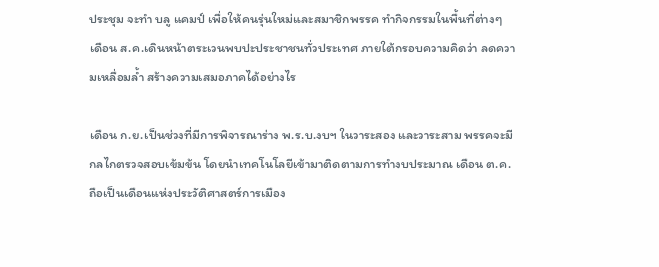ประชุม จะทำ บลู แคมป์ เพื่อให้คนรุ่นใหม่และสมาชิกพรรค ทำกิจกรรมในพื้นที่ต่างๆ เดือน ส.ค.เดินหน้าตระเวนพบปะประชาชนทั่วประเทศ ภายใต้กรอบความคิดว่า ลดความเหลื่อมล้ำ สร้างความเสมอภาคได้อย่างไร

เดือน ก.ย.เป็นช่วงที่มีการพิจารณาร่าง พ.ร.บ.งบฯ ในวาระสอง และวาระสาม พรรคจะมีกลไกตรวจสอบเข้มข้น โดยนำเทคโนโลยีเข้ามาติดตามการทำงบประมาณ เดือน ต.ค.ถือเป็นเดือนแห่งประวัติศาสตร์การเมือง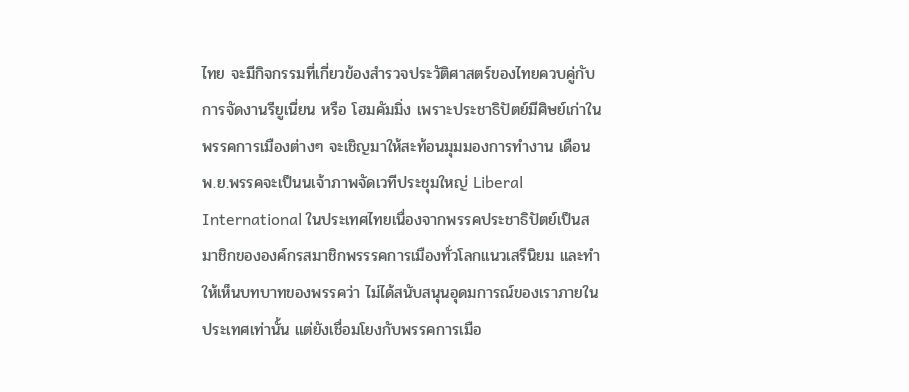ไทย จะมีกิจกรรมที่เกี่ยวข้องสำรวจประวัติศาสตร์ของไทยควบคู่กับการจัดงานรียูเนี่ยน หรือ โฮมคัมมิ่ง เพราะประชาธิปัตย์มีศิษย์เก่าในพรรคการเมืองต่างๆ จะเชิญมาให้สะท้อนมุมมองการทำงาน เดือน พ.ย.พรรคจะเป็นนเจ้าภาพจัดเวทีประชุมใหญ่ Liberal International ในประเทศไทยเนื่องจากพรรคประชาธิปัตย์เป็นสมาชิกขององค์กรสมาชิกพรรรคการเมืองทั่วโลกแนวเสรีนิยม และทำให้เห็นบทบาทของพรรคว่า ไม่ได้สนับสนุนอุดมการณ์ของเราภายในประเทศเท่านั้น แต่ยังเชื่อมโยงกับพรรคการเมือ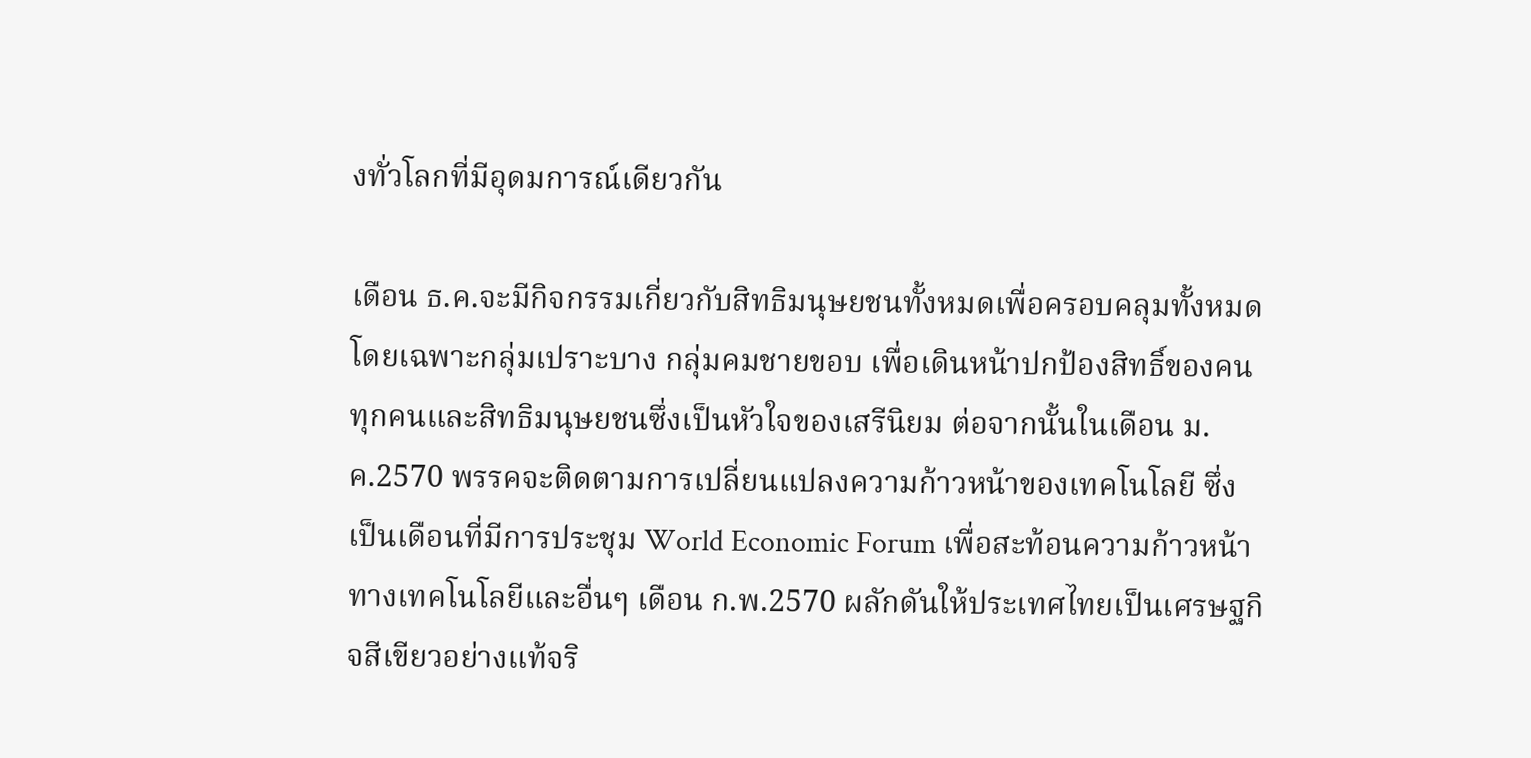งทั่วโลกที่มีอุดมการณ์เดียวกัน

เดือน ธ.ค.จะมีกิจกรรมเกี่ยวกับสิทธิมนุษยชนทั้งหมดเพื่อครอบคลุมทั้งหมดโดยเฉพาะกลุ่มเปราะบาง กลุ่มคมชายขอบ เพื่อเดินหน้าปกป้องสิทธิ์ของคนทุกคนและสิทธิมนุษยชนซึ่งเป็นหัวใจของเสรีนิยม ต่อจากนั้นในเดือน ม.ค.2570 พรรคจะติดตามการเปลี่ยนแปลงความก้าวหน้าของเทคโนโลยี ซึ่งเป็นเดือนที่มีการประชุม World Economic Forum เพื่อสะท้อนความก้าวหน้าทางเทคโนโลยีและอื่นๆ เดือน ก.พ.2570 ผลักดันให้ประเทศไทยเป็นเศรษฐกิจสีเขียวอย่างแท้จริ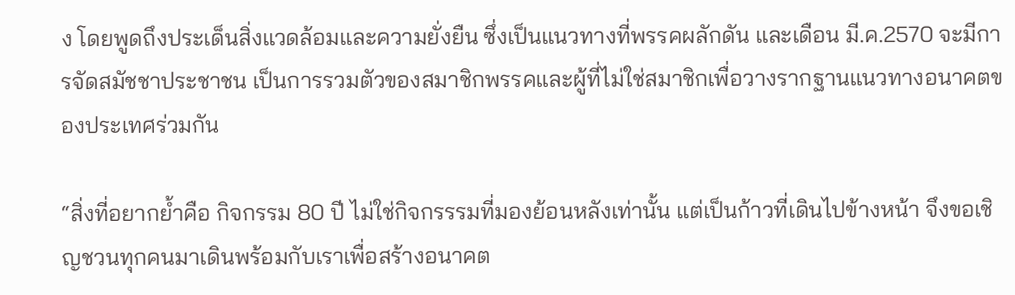ง โดยพูดถึงประเด็นสิ่งแวดล้อมและความยั่งยืน ซึ่งเป็นแนวทางที่พรรคผลักดัน และเดือน มี.ค.2570 จะมีการจัดสมัชชาประชาชน เป็นการรวมตัวของสมาชิกพรรคและผู้ที่ไม่ใช่สมาชิกเพื่อวางรากฐานแนวทางอนาคตของประเทศร่วมกัน

“สิ่งที่อยากย้ำคือ กิจกรรม 80 ปี ไม่ใช่กิจกรรรมที่มองย้อนหลังเท่านั้น แต่เป็นก้าวที่เดินไปข้างหน้า จึงขอเชิญชวนทุกคนมาเดินพร้อมกับเราเพื่อสร้างอนาคต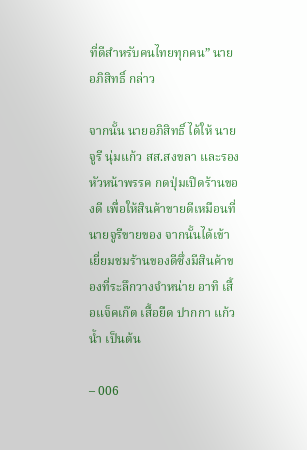ที่ดีสำหรับคนไทยทุกคน” นายอภิสิทธิ์ กล่าว

จากนั้น นายอภิสิทธิ์ ได้ให้ นายจูรี นุ่มแก้ว สส.สงขลา และรองหัวหน้าพรรค กดปุ่มเปิดร้านของดี เพื่อให้สินค้าขายดีเหมือนที่นายจูรีขายของ จากนั้นได้เข้าเยี่ยมชมร้านของดีซึ่งมีสินค้าของที่ระลึกวางจำหน่าย อาทิ เสื้อแจ็คเก๊ต เสื้อยืด ปากกา แก้วน้ำ เป็นต้น

– 006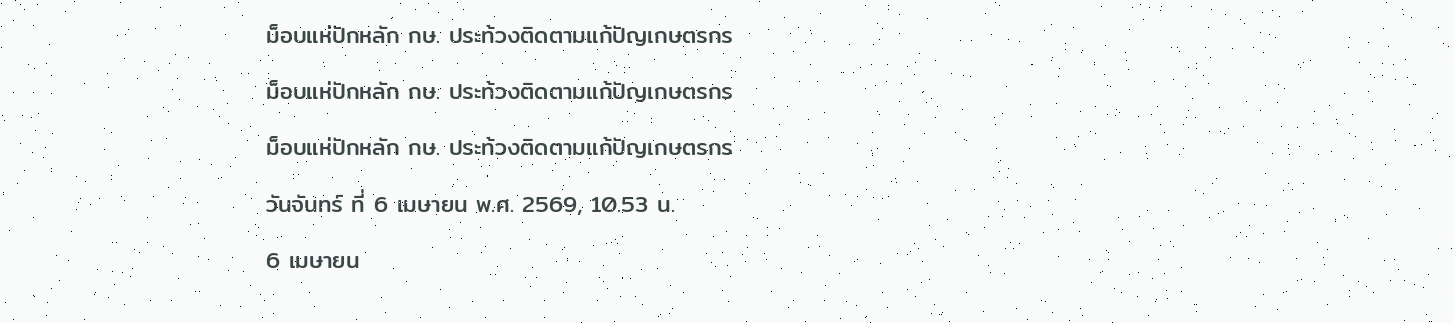ม็อบแห่ปักหลัก กษ. ประท้วงติดตามแก้ปัญเกษตรกร

ม็อบแห่ปักหลัก กษ. ประท้วงติดตามแก้ปัญเกษตรกร

ม็อบแห่ปักหลัก กษ. ประท้วงติดตามแก้ปัญเกษตรกร

วันจันทร์ ที่ 6 เมษายน พ.ศ. 2569, 10.53 น.

6 เมษายน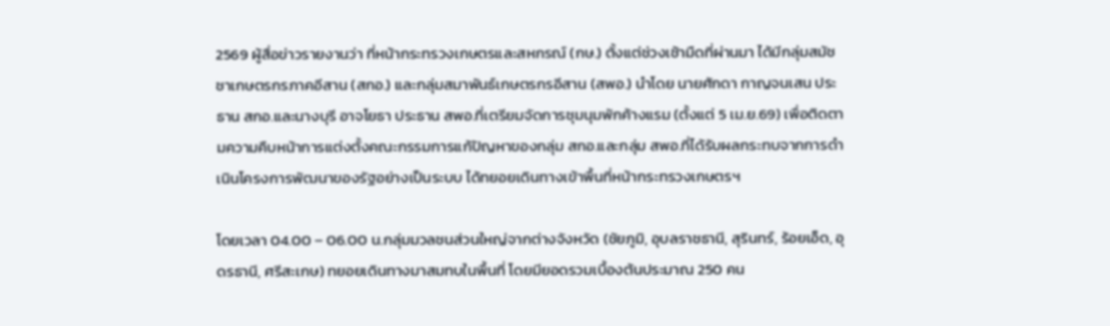2569 ผู้สื่อข่าวรายงานว่า ที่หน้ากระทรวงเกษตรและสหกรณ์ (กษ.) ตั้งแต่ช่วงเช้ามืดที่ผ่านมา ได้มีกลุ่มสมัชชาเกษตรกรภาคอีสาน (สกอ.) และกลุ่มสมาพันธ์เกษตรกรอีสาน (สพอ.) นำโดย นายศักดา กาญจนเสน ประธาน สกอ.และนางบุรี อาจโยธา ประธาน สพอ.ที่เตรียมจัดการชุมนุมพักค้างแรม (ตั้งแต่ 5 เม.ย.69) เพื่อติดตามความคืบหน้าการแต่งตั้งคณะกรรมการแก้ปัญหาของกลุ่ม สกอ.และกลุ่ม สพอ.ที่ได้รับผลกระทบจากการดำเนินโครงการพัฒนาของรัฐอย่างเป็นระบบ ได้ทยอยเดินทางเข้าพื้นที่หน้ากระทรวงเกษตรฯ

โดยเวลา 04.00 – 06.00 น.กลุ่มมวลชนส่วนใหญ่จากต่างจังหวัด (ชัยภูมิ, อุบลราชธานี, สุรินทร์, ร้อยเอ็ด, อุดรธานี, ศรีสะเกษ) ทยอยเดินทางมาสมทบในพื้นที่ โดยมียอดรวมเบื้องต้นประมาณ 250 คน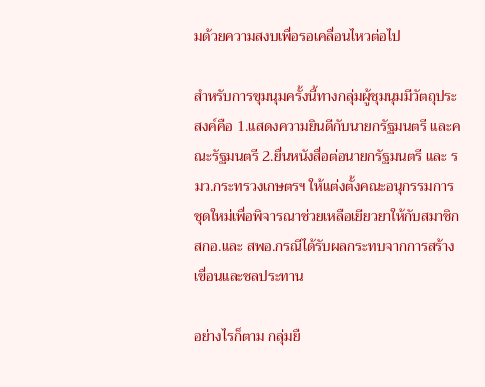มด้วยความสงบเพื่อรอเคลื่อนไหวต่อไป

สำหรับการขุมนุมครั้งนี้ทางกลุ่มผู้ชุมนุมมีวัตถุประสงค์คือ 1.แสดงความยินดีกับนายกรัฐมนตรี และคณะรัฐมนตรี 2.ยื่นหนังสื่อต่อนายกรัฐมนตรี และ รมว.กระทรวงเกษตรฯ ให้แต่งตั้งคณะอนุกรรมการชุดใหม่เพื่อพิจารณาช่วยเหลือเยียวยาให้กับสมาชิก สกอ.และ สพอ.กรณีได้รับผลกระทบจากการสร้างเขื่อนและชลประทาน

อย่างไรก็ตาม กลุ่มยื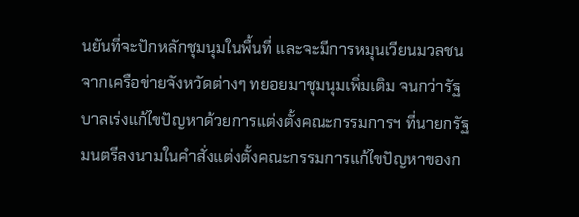นยันที่จะปักหลักชุมนุมในพื้นที่ และจะมีการหมุนเวียนมวลชนจากเครือข่ายจังหวัดต่างๆ ทยอยมาชุมนุมเพิ่มเติม จนกว่ารัฐบาลเร่งแก้ไขปัญหาด้วยการแต่งตั้งคณะกรรมการฯ ที่นายกรัฐมนตรีลงนามในคำสั่งแต่งตั้งคณะกรรมการแก้ไขปัญหาของก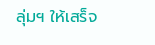ลุ่มฯ ให้เสร็จ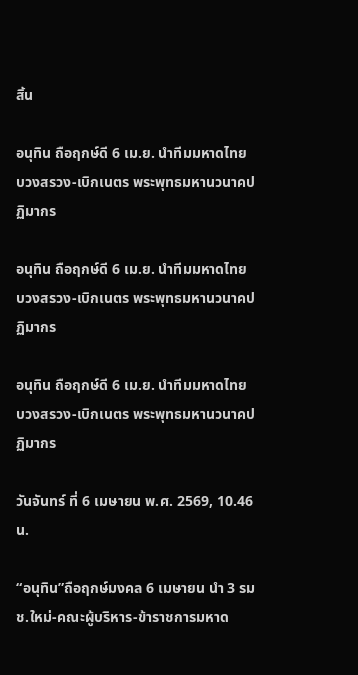สิ้น

อนุทิน ถือฤกษ์ดี 6 เม.ย. นำทีมมหาดไทย บวงสรวง-เบิกเนตร พระพุทธมหานวนาคปฏิมากร

อนุทิน ถือฤกษ์ดี 6 เม.ย. นำทีมมหาดไทย บวงสรวง-เบิกเนตร พระพุทธมหานวนาคปฏิมากร

อนุทิน ถือฤกษ์ดี 6 เม.ย. นำทีมมหาดไทย บวงสรวง-เบิกเนตร พระพุทธมหานวนาคปฏิมากร

วันจันทร์ ที่ 6 เมษายน พ.ศ. 2569, 10.46 น.

“อนุทิน”ถือฤกษ์มงคล 6 เมษายน นำ 3 รมช.ใหม่-คณะผู้บริหาร-ข้าราชการมหาด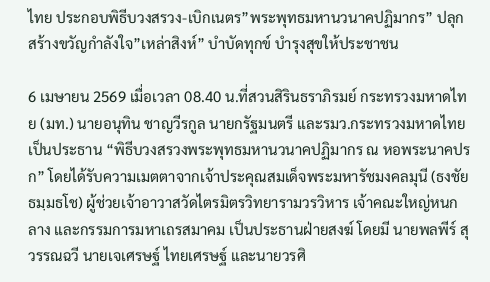ไทย ประกอบพิธีบวงสรวง-เบิกเนตร”พระพุทธมหานวนาคปฏิมากร” ปลุกสร้างขวัญกำลังใจ”เหล่าสิงห์” บำบัดทุกข์ บำรุงสุขให้ประชาชน

6 เมษายน 2569 เมื่อเวลา 08.40 น.ที่สวนสิรินธราภิรมย์ กระทรวงมหาดไทย (มท.) นายอนุทิน ชาญวีรกูล นายกรัฐมนตรี และรมว.กระทรวงมหาดไทย เป็นประธาน “พิธีบวงสรวงพระพุทธมหานวนาคปฏิมากร ณ หอพระนาคปรก” โดยได้รับความเมตตาจากเจ้าประคุณสมเด็จพระมหารัชมงคลมุนี (ธงชัย ธมฺมธโช) ผู้ช่วยเจ้าอาวาสวัดไตรมิตรวิทยารามวรวิหาร เจ้าคณะใหญ่หนกลาง และกรรมการมหาเถรสมาคม เป็นประธานฝ่ายสงฆ์ โดยมี นายพลพีร์ สุวรรณฉวี นายเจเศรษฐ์ ไทยเศรษฐ์ และนายวรศิ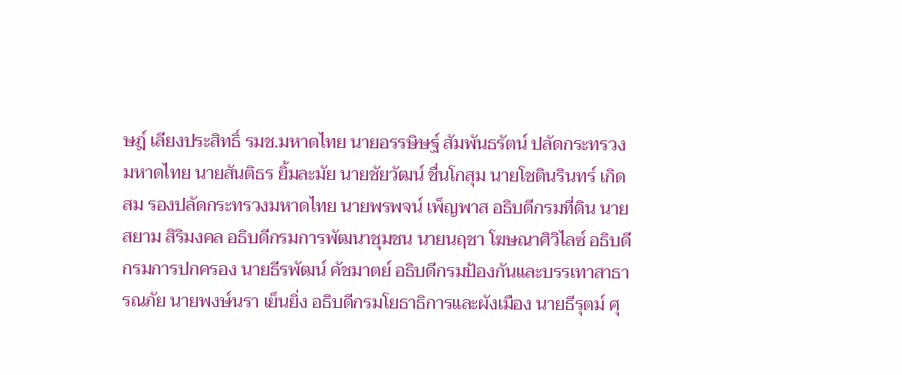ษฎ์ เลียงประสิทธิ์ รมช.มหาดไทย นายอรรษิษฐ์ สัมพันธรัตน์ ปลัดกระทรวงมหาดไทย นายสันติธร ยิ้มละมัย นายชัยวัฒน์ ชื่นโกสุม นายโชตินรินทร์ เกิดสม รองปลัดกระทรวงมหาดไทย นายพรพจน์ เพ็ญพาส อธิบดีกรมที่ดิน นายสยาม สิริมงคล อธิบดีกรมการพัฒนาชุมชน นายนฤชา โฆษณาศิวิไลซ์ อธิบดีกรมการปกครอง นายธีรพัฒน์ คัชมาตย์ อธิบดีกรมป้องกันและบรรเทาสาธารณภัย นายพงษ์นรา เย็นยิ่ง อธิบดีกรมโยธาธิการและผังเมือง นายธีรุตม์ ศุ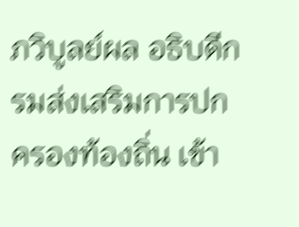ภวิบูลย์ผล อธิบดีกรมส่งเสริมการปกครองท้องถิ่น เข้า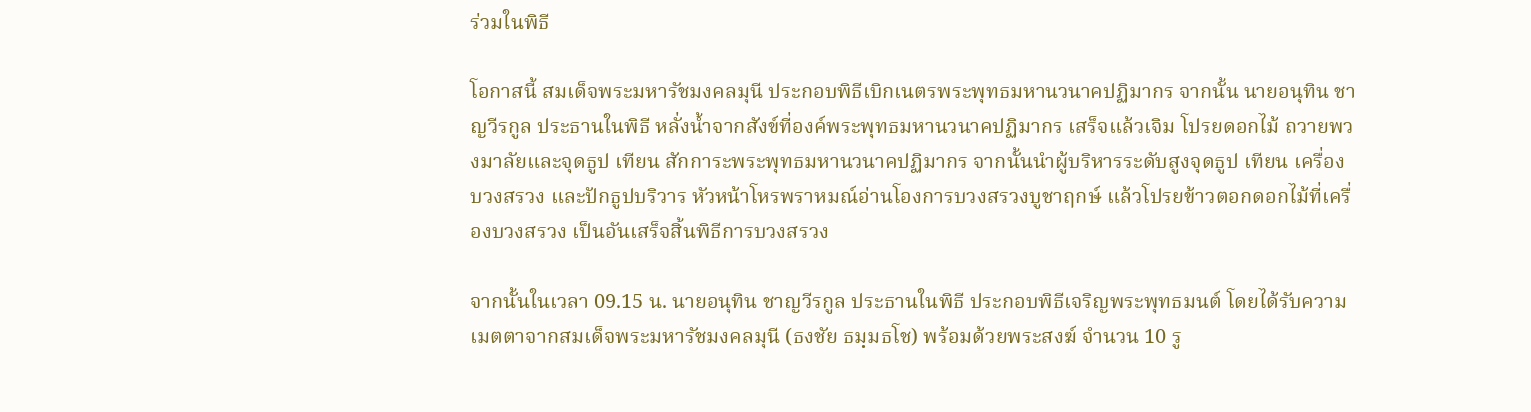ร่วมในพิธี

โอกาสนี้ สมเด็จพระมหารัชมงคลมุนี ประกอบพิธีเบิกเนตรพระพุทธมหานวนาคปฏิมากร จากนั้น นายอนุทิน ชาญวีรกูล ประธานในพิธี หลั่งน้ำจากสังข์ที่องค์พระพุทธมหานวนาคปฏิมากร เสร็จแล้วเจิม โปรยดอกไม้ ถวายพวงมาลัยและจุดธูป เทียน สักการะพระพุทธมหานวนาคปฏิมากร จากนั้นนำผู้บริหารระดับสูงจุดธูป เทียน เครื่องบวงสรวง และปักธูปบริวาร หัวหน้าโหรพราหมณ์อ่านโองการบวงสรวงบูชาฤกษ์ แล้วโปรยข้าวตอกดอกไม้ที่เครื่องบวงสรวง เป็นอันเสร็จสิ้นพิธีการบวงสรวง

จากนั้นในเวลา 09.15 น. นายอนุทิน ชาญวีรกูล ประธานในพิธี ประกอบพิธีเจริญพระพุทธมนต์ โดยได้รับความเมตตาจากสมเด็จพระมหารัชมงคลมุนี (ธงชัย ธมฺมธโช) พร้อมด้วยพระสงฆ์ จำนวน 10 รู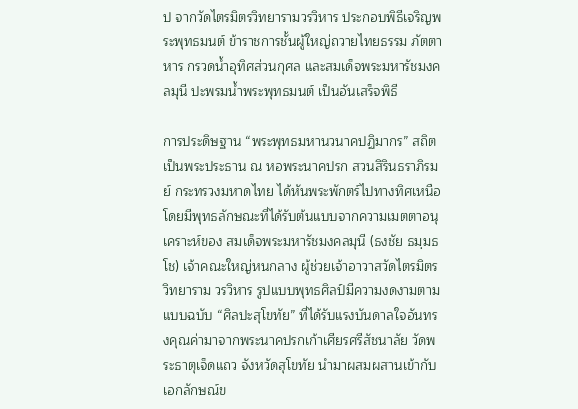ป จากวัดไตรมิตรวิทยารามวรวิหาร ประกอบพิธีเจริญพระพุทธมนต์ ข้าราชการชั้นผู้ใหญ่ถวายไทยธรรม ภัตตาหาร กรวดน้ำอุทิศส่วนกุศล และสมเด็จพระมหารัชมงคลมุนี ปะพรมน้ำพระพุทธมนต์ เป็นอันเสร็จพิธี

การประดิษฐาน “พระพุทธมหานวนาคปฏิมากร” สถิตเป็นพระประธาน ณ หอพระนาคปรก สวนสิรินธราภิรมย์ กระทรวงมหาดไทย ได้หันพระพักตร์ไปทางทิศเหนือ โดยมีพุทธลักษณะที่ได้รับต้นแบบจากความเมตตาอนุเคราะห์ของ สมเด็จพระมหารัชมงคลมุนี (ธงชัย ธมฺมธโช) เจ้าคณะใหญ่หนกลาง ผู้ช่วยเจ้าอาวาสวัดไตรมิตรวิทยาราม วรวิหาร รูปแบบพุทธศิลป์มีความงดงามตามแบบฉบับ “ศิลปะสุโขทัย” ที่ได้รับแรงบันดาลใจอันทรงคุณค่ามาจากพระนาคปรกเก้าเศียรศรีสัชนาลัย วัดพระธาตุเจ็ดแถว จังหวัดสุโขทัย นำมาผสมผสานเข้ากับเอกลักษณ์ข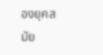องยุคสมัย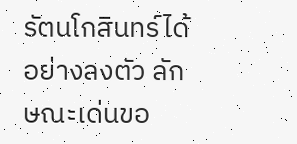รัตนโกสินทร์ได้อย่างลงตัว ลักษณะเด่นขอ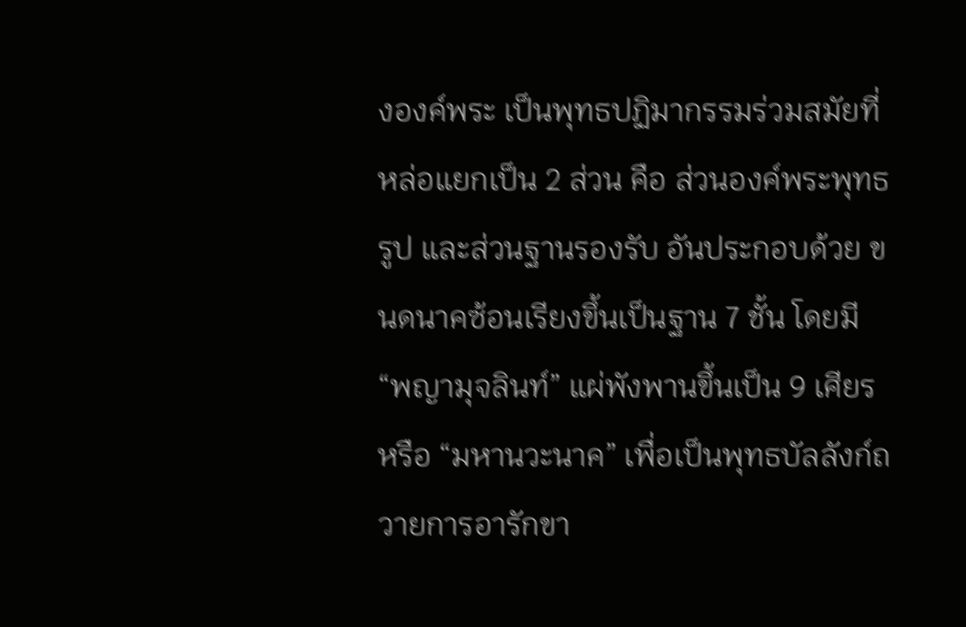งองค์พระ เป็นพุทธปฏิมากรรมร่วมสมัยที่หล่อแยกเป็น 2 ส่วน คือ ส่วนองค์พระพุทธรูป และส่วนฐานรองรับ อันประกอบด้วย ขนดนาคซ้อนเรียงขึ้นเป็นฐาน 7 ชั้น โดยมี “พญามุจลินท์” แผ่พังพานขึ้นเป็น 9 เศียร หรือ “มหานวะนาค” เพื่อเป็นพุทธบัลลังก์ถวายการอารักขา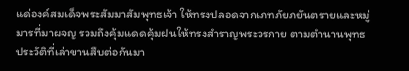แด่องค์สมเด็จพระสัมมาสัมพุทธเจ้า ให้ทรงปลอดจากเภทภัยภยันตรายและหมู่มารที่มาผจญ รวมถึงคุ้มแดดคุ้มฝนให้ทรงสำราญพระวรกาย ตามตำนานพุทธประวัติที่เล่าขานสืบต่อกันมา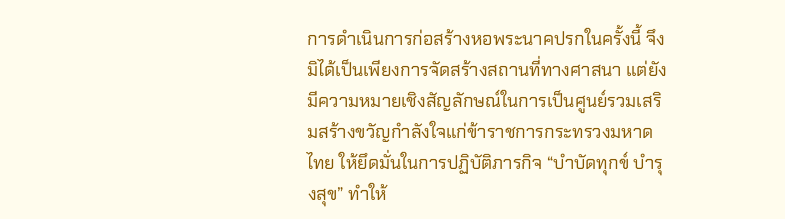การดำเนินการก่อสร้างหอพระนาคปรกในครั้งนี้ จึงมิได้เป็นเพียงการจัดสร้างสถานที่ทางศาสนา แต่ยังมีความหมายเชิงสัญลักษณ์ในการเป็นศูนย์รวมเสริมสร้างขวัญกำลังใจแก่ข้าราชการกระทรวงมหาดไทย ให้ยึดมั่นในการปฏิบัติภารกิจ “บำบัดทุกข์ บำรุงสุข” ทำให้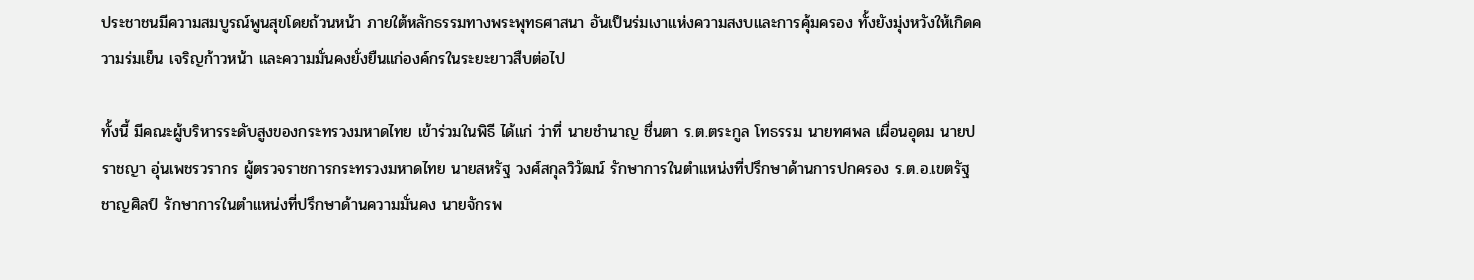ประชาชนมีความสมบูรณ์พูนสุขโดยถ้วนหน้า ภายใต้หลักธรรมทางพระพุทธศาสนา อันเป็นร่มเงาแห่งความสงบและการคุ้มครอง ทั้งยังมุ่งหวังให้เกิดความร่มเย็น เจริญก้าวหน้า และความมั่นคงยั่งยืนแก่องค์กรในระยะยาวสืบต่อไป

ทั้งนี้ มีคณะผู้บริหารระดับสูงของกระทรวงมหาดไทย เข้าร่วมในพิธี ได้แก่ ว่าที่ นายชำนาญ ชื่นตา ร.ต.ตระกูล โทธรรม นายทศพล เผื่อนอุดม นายปราชญา อุ่นเพชรวรากร ผู้ตรวจราชการกระทรวงมหาดไทย นายสหรัฐ วงศ์สกุลวิวัฒน์ รักษาการในตำแหน่งที่ปรึกษาด้านการปกครอง ร.ต.อ.เขตรัฐ ชาญศิลป์ รักษาการในตำแหน่งที่ปรึกษาด้านความมั่นคง นายจักรพ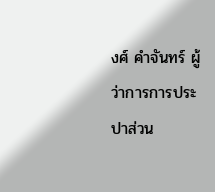งศ์ คำจันทร์ ผู้ว่าการการประปาส่วน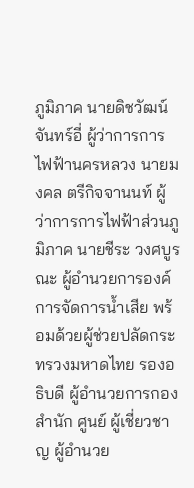ภูมิภาค นายดิชวัฒน์ จันทร์อี่ ผู้ว่าการการไฟฟ้านครหลวง นายมงคล ตรีกิจจานนท์ ผู้ว่าการการไฟฟ้าส่วนภูมิภาค นายชีระ วงศบูรณะ ผู้อำนวยการองค์การจัดการน้ำเสีย พร้อมด้วยผู้ช่วยปลัดกระทรวงมหาดไทย รองอธิบดี ผู้อำนวยการกอง สำนัก ศูนย์ ผู้เชี่ยวชาญ ผู้อำนวย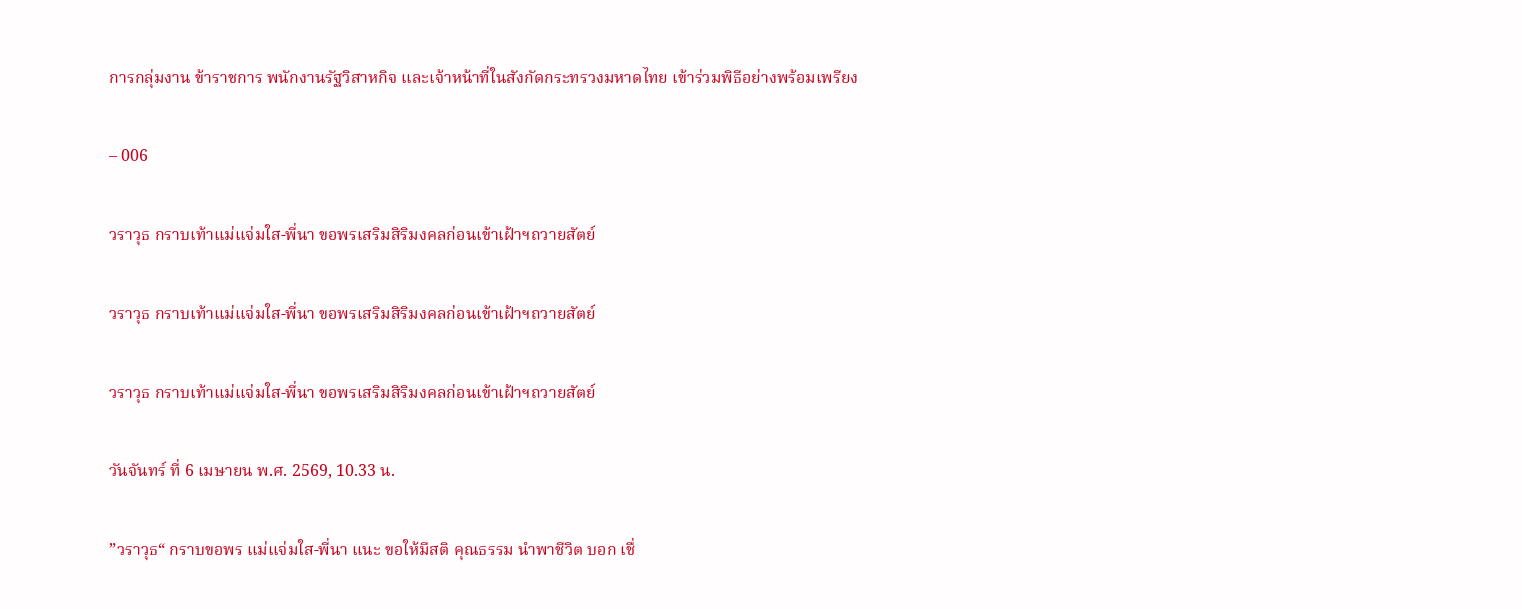การกลุ่มงาน ข้าราชการ พนักงานรัฐวิสาหกิจ และเจ้าหน้าที่ในสังกัดกระทรวงมหาดไทย เข้าร่วมพิธีอย่างพร้อมเพรียง

– 006

วราวุธ กราบเท้าแม่แจ่มใส-พี่นา ขอพรเสริมสิริมงคลก่อนเข้าเฝ้าฯถวายสัตย์

วราวุธ กราบเท้าแม่แจ่มใส-พี่นา ขอพรเสริมสิริมงคลก่อนเข้าเฝ้าฯถวายสัตย์

วราวุธ กราบเท้าแม่แจ่มใส-พี่นา ขอพรเสริมสิริมงคลก่อนเข้าเฝ้าฯถวายสัตย์

วันจันทร์ ที่ 6 เมษายน พ.ศ. 2569, 10.33 น.

”วราวุธ“ กราบขอพร แม่แจ่มใส-พี่นา แนะ ขอให้มีสติ คุณธรรม นำพาชีวิต บอก เชื่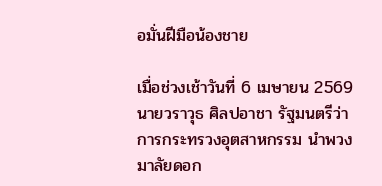อมั่นฝีมือน้องชาย

เมื่อช่วงเช้าวันที่ 6 เมษายน 2569 นายวราวุธ ศิลปอาชา รัฐมนตรีว่าการกระทรวงอุตสาหกรรม นำพวงมาลัยดอก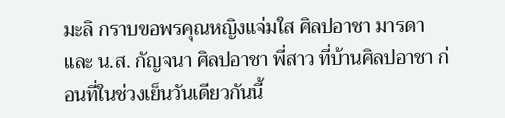มะลิ กราบขอพรคุณหญิงแจ่มใส ศิลปอาชา มารดา และ น.ส. กัญจนา ศิลปอาชา พี่สาว ที่บ้านศิลปอาชา ก่อนที่ในช่วงเย็นวันเดียวกันนี้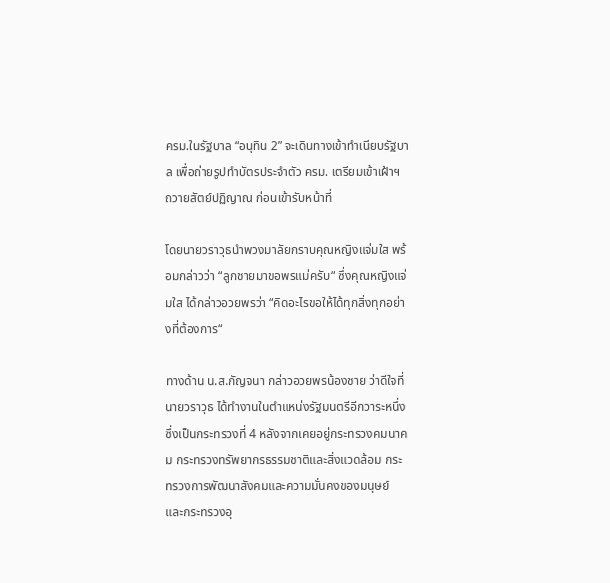ครม.ในรัฐบาล “อนุทิน 2” จะเดินทางเข้าทำเนียบรัฐบาล เพื่อถ่ายรูปทำบัตรประจำตัว ครม. เตรียมเข้าเฝ้าฯ ถวายสัตย์ปฏิญาณ ก่อนเข้ารับหน้าที่

โดยนายวราวุธนำพวงมาลัยกราบคุณหญิงแจ่มใส พร้อมกล่าวว่า “ลูกชายมาขอพรแม่ครับ“ ซึ่งคุณหญิงแจ่มใส ได้กล่าวอวยพรว่า “คิดอะไรขอให้ได้ทุกสิ่งทุกอย่างที่ต้องการ“

ทางด้าน น.ส.กัญจนา กล่าวอวยพรน้องชาย ว่าดีใจที่นายวราวุธ ได้ทำงานในตำแหน่งรัฐมนตรีอีกวาระหนึ่ง ซึ่งเป็นกระทรวงที่ 4 หลังจากเคยอยู่กระทรวงคมนาคม กระทรวงทรัพยากรธรรมชาติและสิ่งแวดล้อม กระทรวงการพัฒนาสังคมและความมั่นคงของมนุษย์ และกระทรวงอุ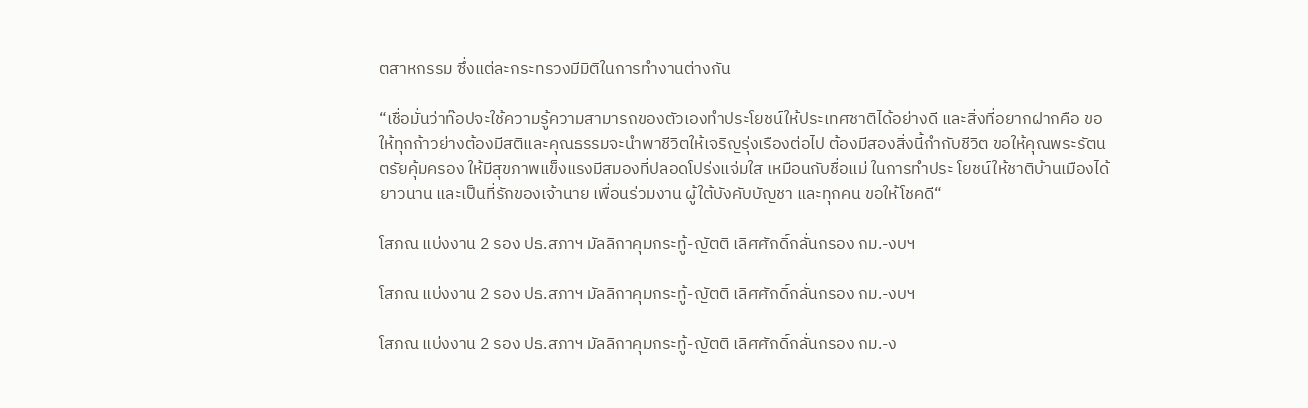ตสาหกรรม ซึ่งแต่ละกระทรวงมีมิติในการทำงานต่างกัน

“เชื่อมั่นว่าท๊อปจะใช้ความรู้ความสามารถของตัวเองทำประโยชน์ให้ประเทศชาติได้อย่างดี และสิ่งที่อยากฝากคือ ขอให้ทุกก้าวย่างต้องมีสติและคุณธรรมจะนำพาชีวิตให้เจริญรุ่งเรืองต่อไป ต้องมีสองสิ่งนี้กำกับชีวิต ขอให้คุณพระรัตนตรัยคุ้มครอง ให้มีสุขภาพแข็งแรงมีสมองที่ปลอดโปร่งแจ่มใส เหมือนกับชื่อแม่ ในการทำประ โยชน์ให้ชาติบ้านเมืองได้ยาวนาน และเป็นที่รักของเจ้านาย เพื่อนร่วมงาน ผู้ใต้บังคับบัญชา และทุกคน ขอให้โชคดี“

โสภณ แบ่งงาน 2 รอง ปธ.สภาฯ มัลลิกาคุมกระทู้-ญัตติ เลิศศักดิ์กลั่นกรอง กม.-งบฯ

โสภณ แบ่งงาน 2 รอง ปธ.สภาฯ มัลลิกาคุมกระทู้-ญัตติ เลิศศักดิ์กลั่นกรอง กม.-งบฯ

โสภณ แบ่งงาน 2 รอง ปธ.สภาฯ มัลลิกาคุมกระทู้-ญัตติ เลิศศักดิ์กลั่นกรอง กม.-ง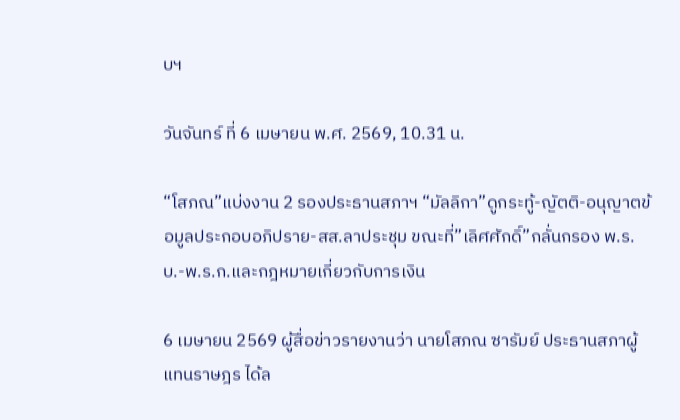บฯ

วันจันทร์ ที่ 6 เมษายน พ.ศ. 2569, 10.31 น.

“โสภณ”แบ่งงาน 2 รองประธานสภาฯ “มัลลิกา”ดูกระทู้-ญัตติ-อนุญาตข้อมูลประกอบอภิปราย-สส.ลาประชุม ขณะที่”เลิศศักดิ์”กลั่นกรอง พ.ร.บ.-พ.ร.ก.และกฎหมายเกี่ยวกับการเงิน

6 เมษายน 2569 ผู้สื่อข่าวรายงานว่า นายโสภณ ซารัมย์ ประธานสภาผู้แทนราษฎร ได้ล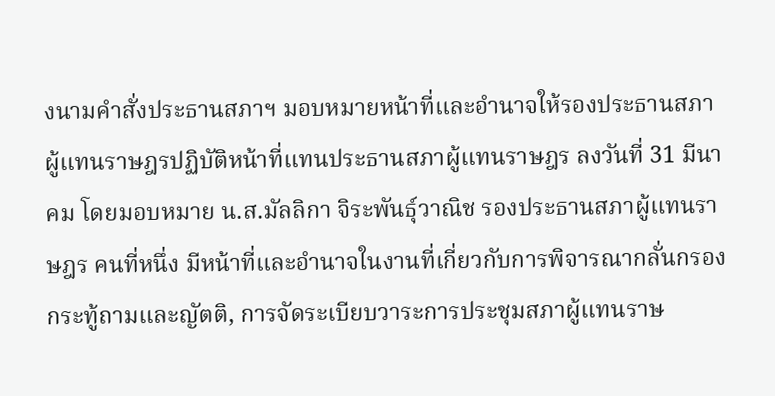งนามคำสั่งประธานสภาฯ มอบหมายหน้าที่และอำนาจให้รองประธานสภาผู้แทนราษฎรปฏิบัติหน้าที่แทนประธานสภาผู้แทนราษฎร ลงวันที่ 31 มีนาคม โดยมอบหมาย น.ส.มัลลิกา จิระพันธุ์วาณิช รองประธานสภาผู้แทนราษฎร คนที่หนึ่ง มีหน้าที่และอำนาจในงานที่เกี่ยวกับการพิจารณากลั่นกรองกระทู้ถามและญัตติ, การจัดระเบียบวาระการประชุมสภาผู้แทนราษ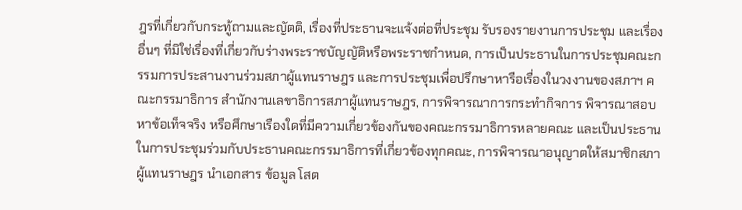ฎรที่เกี่ยวกับกระทู้ถามและญัตติ, เรื่องที่ประธานจะแจ้งต่อที่ประชุม รับรองรายงานการประชุม และเรื่องอื่นๆ ที่มิใช่เรื่องที่เกี่ยวกับร่างพระราชบัญญัติหรือพระราชกำหนด, การเป็นประธานในการประชุมคณะกรรมการประสานงานร่วมสภาผู้แทนราษฎร และการประชุมเพื่อปรึกษาหารือเรื่องในวงงานของสภาฯ คณะกรรมาธิการ สำนักงานเลขาธิการสภาผู้แทนราษฎร, การพิจารณาการกระทำกิจการ พิจารณาสอบหาข้อเท็จจริง หรือศึกษาเรืองใดที่มีความเกี่ยวข้องกันของคณะกรรมาธิการหลายคณะ และเป็นประธานในการประชุมร่วมกับประธานคณะกรรมาธิการที่เกี่ยวข้องทุกคณะ, การพิจารณาอนุญาตให้สมาชิกสภาผู้แทนราษฎร นำเอกสาร ข้อมูล โสต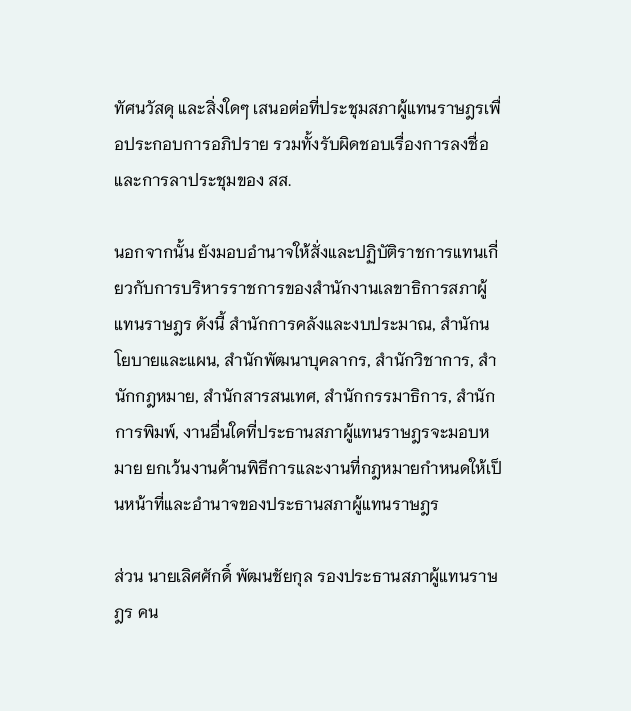ทัศนวัสดุ และสิ่งใดๆ เสนอต่อที่ประชุมสภาผู้แทนราษฎรเพื่อประกอบการอภิปราย รวมทั้งรับผิดชอบเรื่องการลงชื่อ และการลาประชุมของ สส.

นอกจากนั้น ยังมอบอำนาจให้สั่งและปฏิบัติราชการแทนเกี่ยวกับการบริหารราชการของสำนักงานเลขาธิการสภาผู้แทนราษฎร ดังนี้ สำนักการคลังและงบประมาณ, สำนักนโยบายและแผน, สำนักพัฒนาบุคลากร, สำนักวิชาการ, สำนักกฎหมาย, สำนักสารสนเทศ, สำนักกรรมาธิการ, สำนักการพิมพ์, งานอื่นใดที่ประธานสภาผู้แทนราษฎรจะมอบหมาย ยกเว้นงานด้านพิธีการและงานที่กฎหมายกำหนดให้เป็นหน้าที่และอำนาจของประธานสภาผู้แทนราษฎร

ส่วน นายเลิศศักดิ์ พัฒนชัยกุล รองประธานสภาผู้แทนราษฎร คน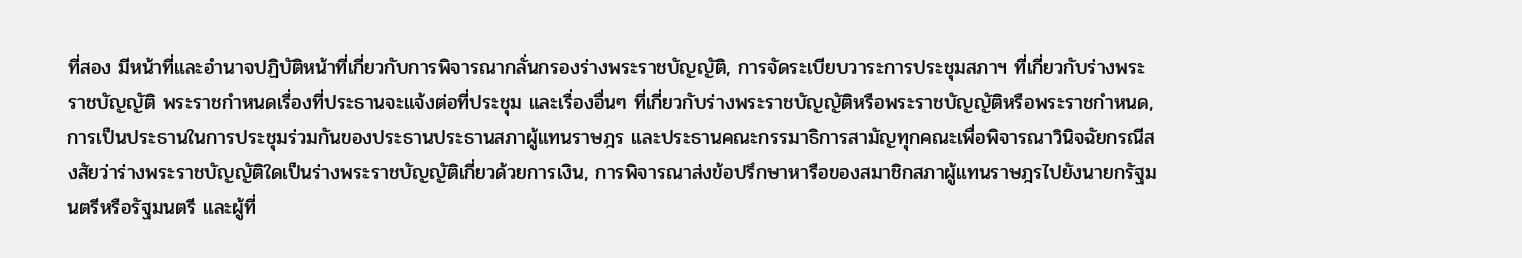ที่สอง มีหน้าที่และอำนาจปฏิบัติหน้าที่เกี่ยวกับการพิจารณากลั่นกรองร่างพระราชบัญญัติ, การจัดระเบียบวาระการประชุมสภาฯ ที่เกี่ยวกับร่างพระราชบัญญัติ พระราชกำหนดเรื่องที่ประธานจะแจ้งต่อที่ประชุม และเรื่องอื่นๆ ที่เกี่ยวกับร่างพระราชบัญญัติหรือพระราชบัญญัติหรือพระราชกำหนด, การเป็นประธานในการประชุมร่วมกันของประธานประธานสภาผู้แทนราษฎร และประธานคณะกรรมาธิการสามัญทุกคณะเพื่อพิจารณาวินิจฉัยกรณีสงสัยว่าร่างพระราชบัญญัติใดเป็นร่างพระราชบัญญัติเกี่ยวด้วยการเงิน, การพิจารณาส่งข้อปรึกษาหารือของสมาชิกสภาผู้แทนราษฎรไปยังนายกรัฐมนตรีหรือรัฐมนตรี และผู้ที่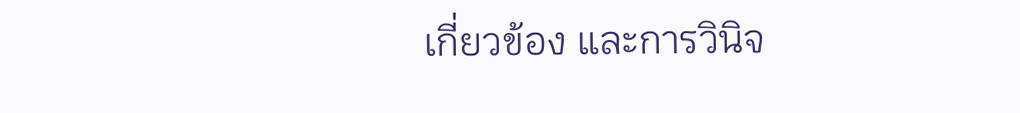เกี่ยวข้อง และการวินิจ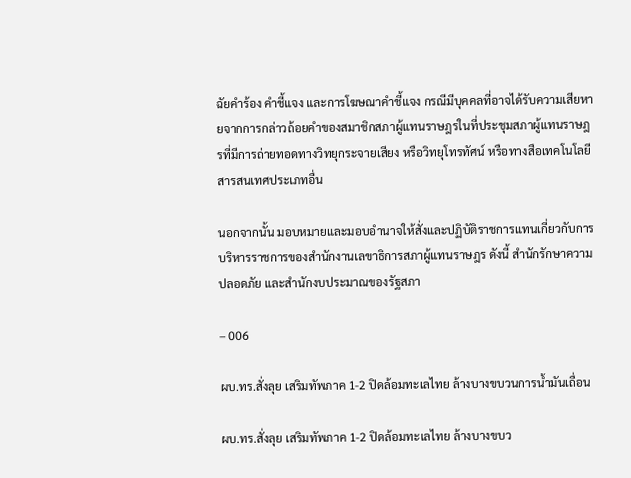ฉัยคำร้อง คำชี้แจง และการโฆษณาคำชี้แจง กรณีมีบุคคลที่อาจได้รับความเสียหายจากการกล่าวถ้อยคำของสมาชิกสภาผู้แทนราษฎรในที่ประชุมสภาผู้แทนราษฎรที่มีการถ่ายทอดทางวิทยุกระจายเสียง หรือวิทยุโทรทัศน์ หรือทางสือเทคโนโลยีสารสนเทศประเภทอื่น

นอกจากนั้น มอบหมายและมอบอำนาจให้สั่งและปฏิบัติราชการแทนเกี่ยวกับการบริหารราชการของสำนักงานเลขาธิการสภาผู้แทนราษฎร ดังนี้ สำนักรักษาความปลอดภัย และสำนักงบประมาณของรัฐสภา

– 006

ผบ.ทร.สั่งลุย เสริมทัพภาค 1-2 ปิดล้อมทะเลไทย ล้างบางขบวนการน้ำมันเถื่อน

ผบ.ทร.สั่งลุย เสริมทัพภาค 1-2 ปิดล้อมทะเลไทย ล้างบางขบว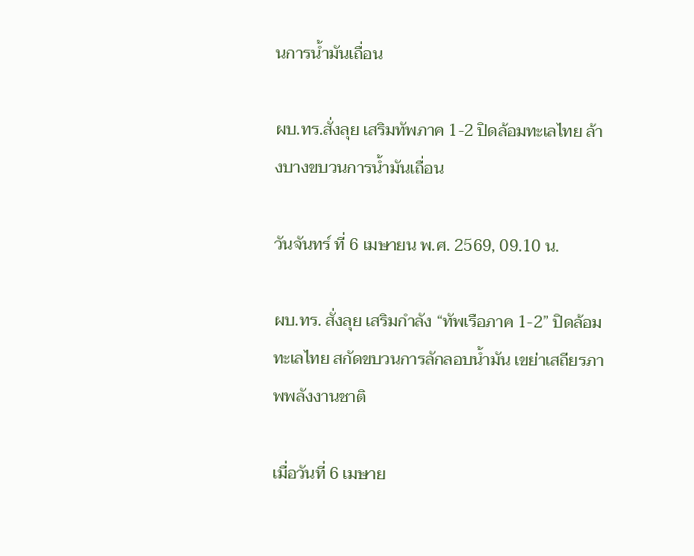นการน้ำมันเถื่อน

ผบ.ทร.สั่งลุย เสริมทัพภาค 1-2 ปิดล้อมทะเลไทย ล้างบางขบวนการน้ำมันเถื่อน

วันจันทร์ ที่ 6 เมษายน พ.ศ. 2569, 09.10 น.

ผบ.ทร. สั่งลุย เสริมกำลัง “ทัพเรือภาค 1-2” ปิดล้อมทะเลไทย สกัดขบวนการลักลอบน้ำมัน เขย่าเสถียรภาพพลังงานชาติ

เมื่อวันที่ 6 เมษาย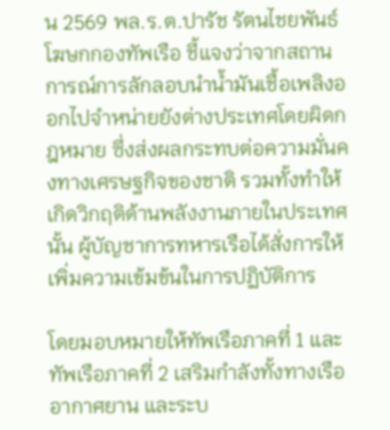น 2569 พล.ร.ต.ปารัช รัตนไชยพันธ์ โฆษกกองทัพเรือ ชี้แจงว่าจากสถานการณ์การลักลอบนำน้ำมันเชื้อเพลิงออกไปจำหน่ายยังต่างประเทศโดยผิดกฎหมาย ซึ่งส่งผลกระทบต่อความมั่นคงทางเศรษฐกิจของชาติ รวมทั้งทำให้เกิดวิกฤติด้านพลังงานภายในประเทศนั้น ผู้บัญชาการทหารเรือได้สั่งการให้เพิ่มความเข้มข้นในการปฏิบัติการ

โดยมอบหมายให้ทัพเรือภาคที่ 1 และทัพเรือภาคที่ 2 เสริมกำลังทั้งทางเรือ อากาศยาน และระบ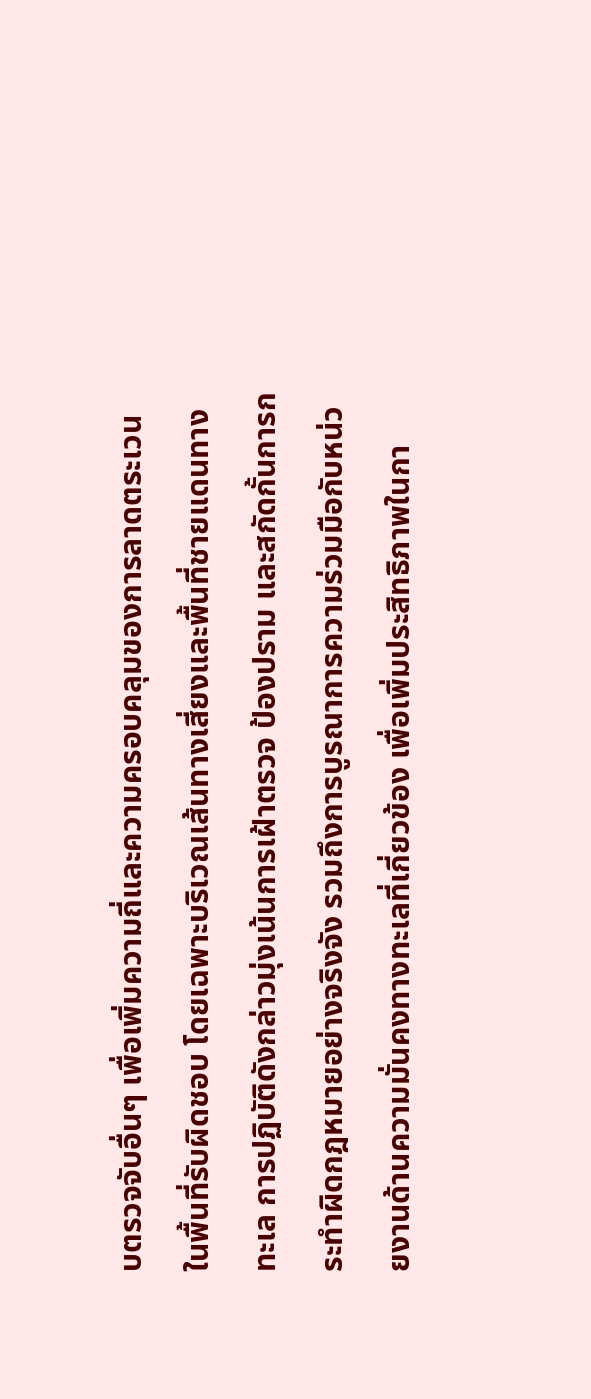บตรวจจับอื่นๆ เพื่อเพิ่มความถี่และความครอบคลุมของการลาดตระเวนในพื้นที่รับผิดชอบ โดยเฉพาะบริเวณเส้นทางเสี่ยงและพื้นที่ชายแดนทางทะเล การปฏิบัติดังกล่าวมุ่งเน้นการเฝ้าตรวจ ป้องปราม และสกัดกั้นการกระทำผิดกฎหมายอย่างจริงจัง รวมถึงการบูรณาการความร่วมมือกับหน่วยงานด้านความมั่นคงทางทะเลที่เกี่ยวข้อง เพื่อเพิ่มประสิทธิภาพในกา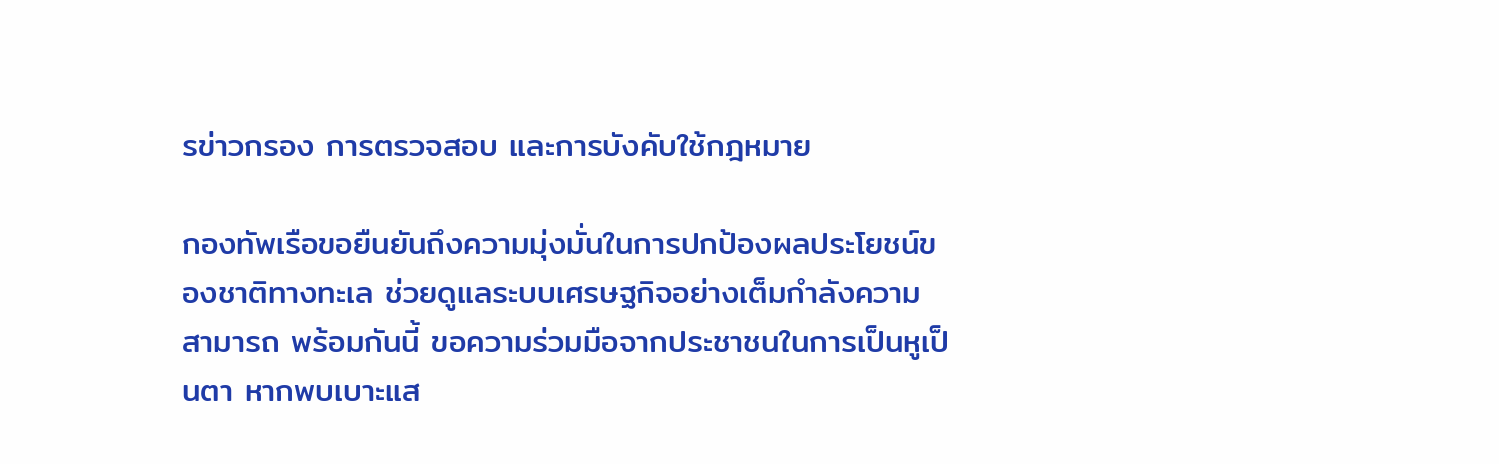รข่าวกรอง การตรวจสอบ และการบังคับใช้กฎหมาย

กองทัพเรือขอยืนยันถึงความมุ่งมั่นในการปกป้องผลประโยชน์ของชาติทางทะเล ช่วยดูแลระบบเศรษฐกิจอย่างเต็มกำลังความสามารถ พร้อมกันนี้ ขอความร่วมมือจากประชาชนในการเป็นหูเป็นตา หากพบเบาะแส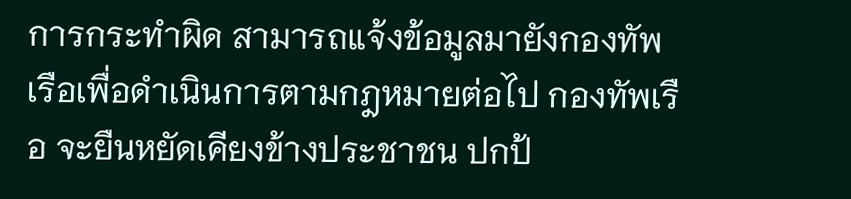การกระทำผิด สามารถแจ้งข้อมูลมายังกองทัพเรือเพื่อดำเนินการตามกฎหมายต่อไป กองทัพเรือ จะยืนหยัดเคียงข้างประชาชน ปกป้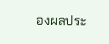องผลประ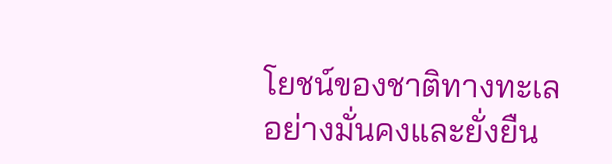โยชน์ของชาติทางทะเลอย่างมั่นคงและยั่งยืน